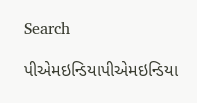Search

પીએમઇન્ડિયાપીએમઇન્ડિયા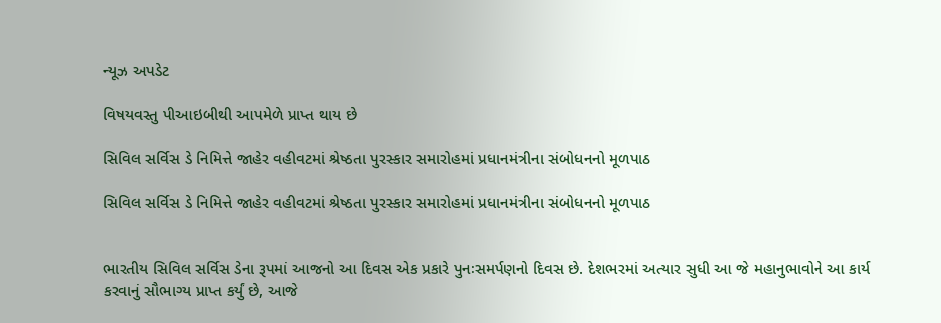ન્યૂઝ અપડેટ

વિષયવસ્તુ પીઆઇબીથી આપમેળે પ્રાપ્ત થાય છે

સિવિલ સર્વિસ ડે નિમિત્તે જાહેર વહીવટમાં શ્રેષ્ઠતા પુરસ્કાર સમારોહમાં પ્રધાનમંત્રીના સંબોધનનો મૂળપાઠ

સિવિલ સર્વિસ ડે નિમિત્તે જાહેર વહીવટમાં શ્રેષ્ઠતા પુરસ્કાર સમારોહમાં પ્રધાનમંત્રીના સંબોધનનો મૂળપાઠ


ભારતીય સિવિલ સર્વિસ ડેના રૂપમાં આજનો આ દિવસ એક પ્રકારે પુનઃસમર્પણનો દિવસ છે. દેશભરમાં અત્યાર સુધી આ જે મહાનુભાવોને આ કાર્ય કરવાનું સૌભાગ્ય પ્રાપ્ત કર્યું છે, આજે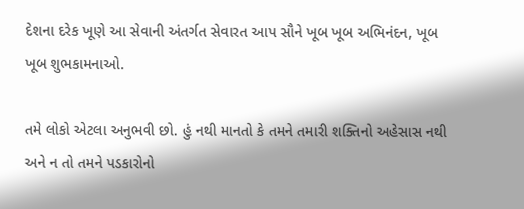દેશના દરેક ખૂણે આ સેવાની અંતર્ગત સેવારત આપ સૌને ખૂબ ખૂબ અભિનંદન, ખૂબ ખૂબ શુભકામનાઓ.

તમે લોકો એટલા અનુભવી છો. હું નથી માનતો કે તમને તમારી શક્તિનો અહેસાસ નથી અને ન તો તમને પડકારોનો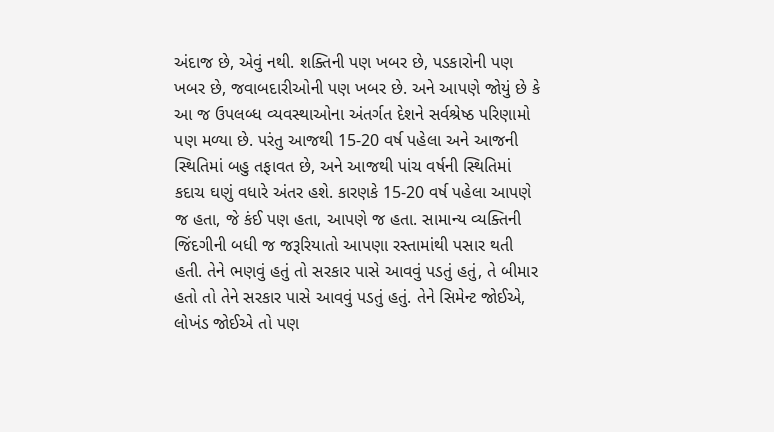અંદાજ છે, એવું નથી. શક્તિની પણ ખબર છે, પડકારોની પણ ખબર છે, જવાબદારીઓની પણ ખબર છે. અને આપણે જોયું છે કે આ જ ઉપલબ્ધ વ્યવસ્થાઓના અંતર્ગત દેશને સર્વશ્રેષ્ઠ પરિણામો પણ મળ્યા છે. પરંતુ આજથી 15-20 વર્ષ પહેલા અને આજની સ્થિતિમાં બહુ તફાવત છે, અને આજથી પાંચ વર્ષની સ્થિતિમાં કદાચ ઘણું વધારે અંતર હશે. કારણકે 15-20 વર્ષ પહેલા આપણે જ હતા, જે કંઈ પણ હતા, આપણે જ હતા. સામાન્ય વ્યક્તિની જિંદગીની બધી જ જરૂરિયાતો આપણા રસ્તામાંથી પસાર થતી હતી. તેને ભણવું હતું તો સરકાર પાસે આવવું પડતું હતું, તે બીમાર હતો તો તેને સરકાર પાસે આવવું પડતું હતું. તેને સિમેન્ટ જોઈએ, લોખંડ જોઈએ તો પણ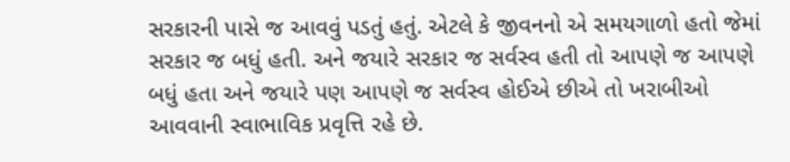સરકારની પાસે જ આવવું પડતું હતું. એટલે કે જીવનનો એ સમયગાળો હતો જેમાં સરકાર જ બધું હતી. અને જયારે સરકાર જ સર્વસ્વ હતી તો આપણે જ આપણે બધું હતા અને જયારે પણ આપણે જ સર્વસ્વ હોઈએ છીએ તો ખરાબીઓ આવવાની સ્વાભાવિક પ્રવૃત્તિ રહે છે.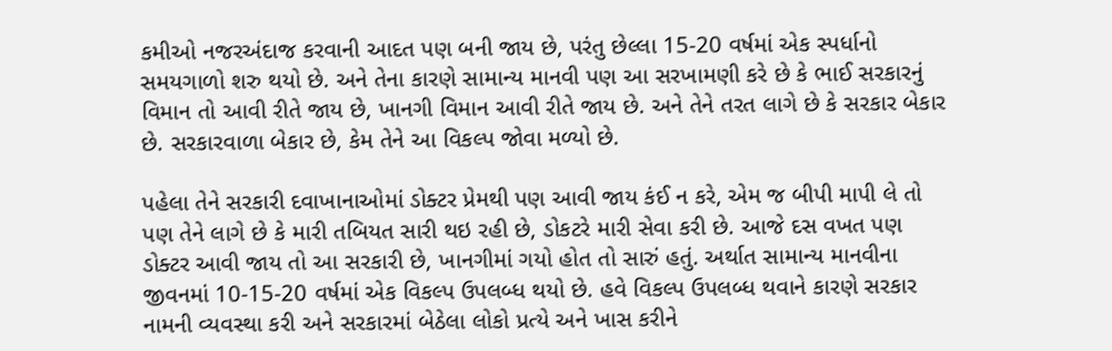કમીઓ નજરઅંદાજ કરવાની આદત પણ બની જાય છે, પરંતુ છેલ્લા 15-20 વર્ષમાં એક સ્પર્ધાનો સમયગાળો શરુ થયો છે. અને તેના કારણે સામાન્ય માનવી પણ આ સરખામણી કરે છે કે ભાઈ સરકારનું વિમાન તો આવી રીતે જાય છે, ખાનગી વિમાન આવી રીતે જાય છે. અને તેને તરત લાગે છે કે સરકાર બેકાર છે. સરકારવાળા બેકાર છે, કેમ તેને આ વિકલ્પ જોવા મળ્યો છે.

પહેલા તેને સરકારી દવાખાનાઓમાં ડોક્ટર પ્રેમથી પણ આવી જાય કંઈ ન કરે, એમ જ બીપી માપી લે તો પણ તેને લાગે છે કે મારી તબિયત સારી થઇ રહી છે, ડોકટરે મારી સેવા કરી છે. આજે દસ વખત પણ ડોક્ટર આવી જાય તો આ સરકારી છે, ખાનગીમાં ગયો હોત તો સારું હતું. અર્થાત સામાન્ય માનવીના જીવનમાં 10-15-20 વર્ષમાં એક વિકલ્પ ઉપલબ્ધ થયો છે. હવે વિકલ્પ ઉપલબ્ધ થવાને કારણે સરકાર નામની વ્યવસ્થા કરી અને સરકારમાં બેઠેલા લોકો પ્રત્યે અને ખાસ કરીને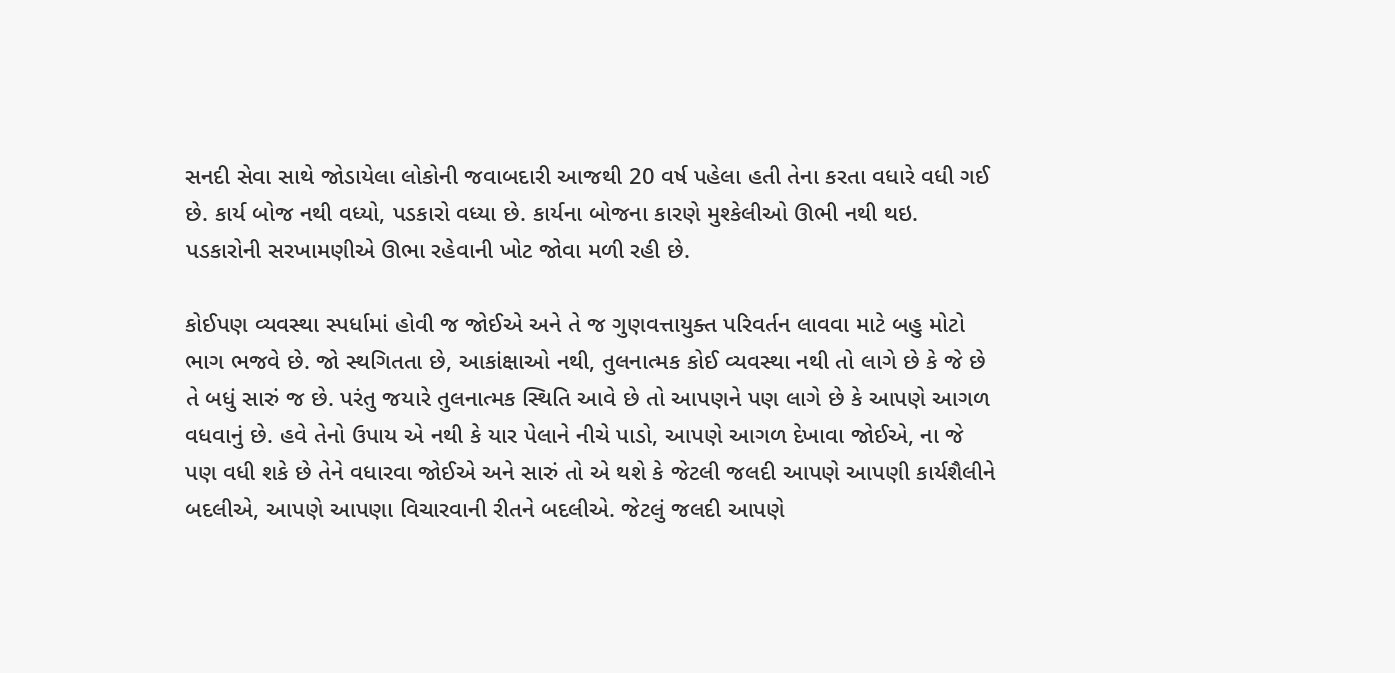સનદી સેવા સાથે જોડાયેલા લોકોની જવાબદારી આજથી 20 વર્ષ પહેલા હતી તેના કરતા વધારે વધી ગઈ છે. કાર્ય બોજ નથી વધ્યો, પડકારો વધ્યા છે. કાર્યના બોજના કારણે મુશ્કેલીઓ ઊભી નથી થઇ. પડકારોની સરખામણીએ ઊભા રહેવાની ખોટ જોવા મળી રહી છે.

કોઈપણ વ્યવસ્થા સ્પર્ધામાં હોવી જ જોઈએ અને તે જ ગુણવત્તાયુક્ત પરિવર્તન લાવવા માટે બહુ મોટો ભાગ ભજવે છે. જો સ્થગિતતા છે, આકાંક્ષાઓ નથી, તુલનાત્મક કોઈ વ્યવસ્થા નથી તો લાગે છે કે જે છે તે બધું સારું જ છે. પરંતુ જયારે તુલનાત્મક સ્થિતિ આવે છે તો આપણને પણ લાગે છે કે આપણે આગળ વધવાનું છે. હવે તેનો ઉપાય એ નથી કે યાર પેલાને નીચે પાડો, આપણે આગળ દેખાવા જોઈએ, ના જે પણ વધી શકે છે તેને વધારવા જોઈએ અને સારું તો એ થશે કે જેટલી જલદી આપણે આપણી કાર્યશૈલીને બદલીએ, આપણે આપણા વિચારવાની રીતને બદલીએ. જેટલું જલદી આપણે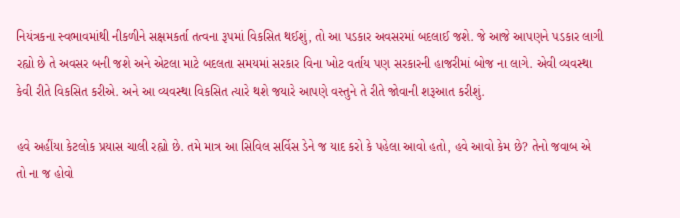નિયંત્રકના સ્વભાવમાંથી નીકળીને સક્ષમકર્તા તત્વના રૂપમાં વિકસિત થઈશું, તો આ પડકાર અવસરમાં બદલાઈ જશે. જે આજે આપણને પડકાર લાગી રહ્યો છે તે અવસર બની જશે અને એટલા માટે બદલતા સમયમાં સરકાર વિના ખોટ વર્તાય પણ સરકારની હાજરીમાં બોજ ના લાગે. એવી વ્યવસ્થા કેવી રીતે વિકસિત કરીએ. અને આ વ્યવસ્થા વિકસિત ત્યારે થશે જયારે આપણે વસ્તુને તે રીતે જોવાની શરૂઆત કરીશું.

હવે અહીંયા કેટલોક પ્રયાસ ચાલી રહ્યો છે. તમે માત્ર આ સિવિલ સર્વિસ ડેને જ યાદ કરો કે પહેલા આવો હતો, હવે આવો કેમ છે? તેનો જવાબ એ તો ના જ હોવો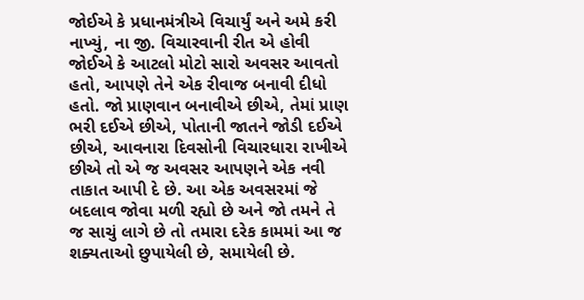જોઈએ કે પ્રધાનમંત્રીએ વિચાર્યું અને અમે કરી નાખ્યું, ના જી. વિચારવાની રીત એ હોવી જોઈએ કે આટલો મોટો સારો અવસર આવતો હતો, આપણે તેને એક રીવાજ બનાવી દીધો હતો. જો પ્રાણવાન બનાવીએ છીએ, તેમાં પ્રાણ ભરી દઈએ છીએ, પોતાની જાતને જોડી દઈએ છીએ, આવનારા દિવસોની વિચારધારા રાખીએ છીએ તો એ જ અવસર આપણને એક નવી તાકાત આપી દે છે. આ એક અવસરમાં જે બદલાવ જોવા મળી રહ્યો છે અને જો તમને તે જ સાચું લાગે છે તો તમારા દરેક કામમાં આ જ શક્યતાઓ છુપાયેલી છે, સમાયેલી છે.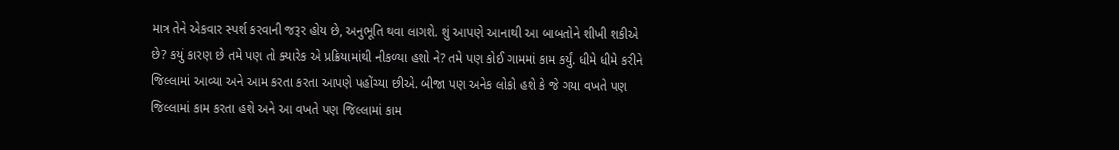માત્ર તેને એકવાર સ્પર્શ કરવાની જરૂર હોય છે, અનુભૂતિ થવા લાગશે. શું આપણે આનાથી આ બાબતોને શીખી શકીએ છે? કયું કારણ છે તમે પણ તો ક્યારેક એ પ્રક્રિયામાંથી નીકળ્યા હશો ને? તમે પણ કોઈ ગામમાં કામ કર્યું. ધીમે ધીમે કરીને જિલ્લામાં આવ્યા અને આમ કરતા કરતા આપણે પહોંચ્યા છીએ. બીજા પણ અનેક લોકો હશે કે જે ગયા વખતે પણ જિલ્લામાં કામ કરતા હશે અને આ વખતે પણ જિલ્લામાં કામ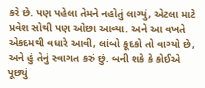કરે છે. પણ પહેલા તેમને નહોતું લાગ્યું, એટલા માટે પ્રવેશ સોથી પણ ઓછા આવ્યા. અને આ વખતે એકદમથી વધારે આવી, લાંબો કૂદકો તો વાગ્યો છે, અને હું તેનું સ્વાગત કરું છું. બની શકે કે કોઈએ પૂછ્યું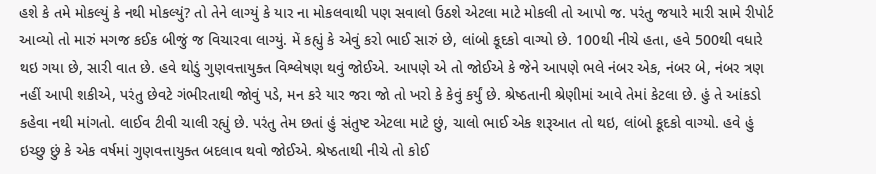હશે કે તમે મોકલ્યું કે નથી મોકલ્યું? તો તેને લાગ્યું કે યાર ના મોકલવાથી પણ સવાલો ઉઠશે એટલા માટે મોકલી તો આપો જ. પરંતુ જયારે મારી સામે રીપોર્ટ આવ્યો તો મારું મગજ કઈક બીજું જ વિચારવા લાગ્યું. મેં કહ્યું કે એવું કરો ભાઈ સારું છે, લાંબો કૂદકો વાગ્યો છે. 100થી નીચે હતા, હવે 500થી વધારે થઇ ગયા છે, સારી વાત છે. હવે થોડું ગુણવત્તાયુક્ત વિશ્લેષણ થવું જોઈએ. આપણે એ તો જોઈએ કે જેને આપણે ભલે નંબર એક, નંબર બે, નંબર ત્રણ નહીં આપી શકીએ, પરંતુ છેવટે ગંભીરતાથી જોવું પડે, મન કરે યાર જરા જો તો ખરો કે કેવું કર્યું છે. શ્રેષ્ઠતાની શ્રેણીમાં આવે તેમાં કેટલા છે. હું તે આંકડો કહેવા નથી માંગતો. લાઈવ ટીવી ચાલી રહ્યું છે. પરંતુ તેમ છતાં હું સંતુષ્ટ એટલા માટે છું, ચાલો ભાઈ એક શરૂઆત તો થઇ, લાંબો કૂદકો વાગ્યો. હવે હું ઇચ્છુ છું કે એક વર્ષમાં ગુણવત્તાયુક્ત બદલાવ થવો જોઈએ. શ્રેષ્ઠતાથી નીચે તો કોઈ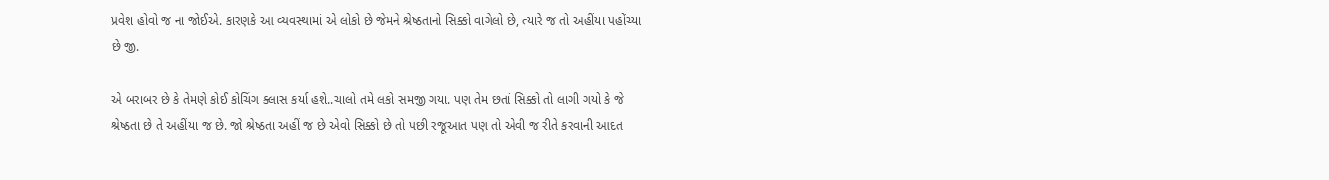પ્રવેશ હોવો જ ના જોઈએ. કારણકે આ વ્યવસ્થામાં એ લોકો છે જેમને શ્રેષ્ઠતાનો સિક્કો વાગેલો છે, ત્યારે જ તો અહીંયા પહોંચ્યા છે જી.

એ બરાબર છે કે તેમણે કોઈ કોચિંગ ક્લાસ કર્યા હશે..ચાલો તમે લકો સમજી ગયા. પણ તેમ છતાં સિક્કો તો લાગી ગયો કે જે શ્રેષ્ઠતા છે તે અહીંયા જ છે. જો શ્રેષ્ઠતા અહીં જ છે એવો સિક્કો છે તો પછી રજૂઆત પણ તો એવી જ રીતે કરવાની આદત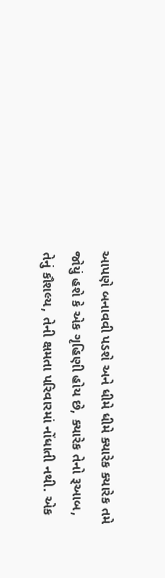આપણે બનાવવી પડશે અને ધીમે ધીમે ક્યારેક ક્યારેક તમે જોયું હશે કે એક ગૃહિણી હોય છે, ક્યારેક તેનો રૂઆબ, તેનું કૌશલ્ય, તેની ક્ષમતા પરિવારમાં નોંધાતી નથી. એક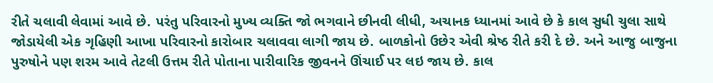રીતે ચલાવી લેવામાં આવે છે. પરંતુ પરિવારનો મુખ્ય વ્યક્તિ જો ભગવાને છીનવી લીધી, અચાનક ધ્યાનમાં આવે છે કે કાલ સુધી ચુલા સાથે જોડાયેલી એક ગૃહિણી આખા પરિવારનો કારોબાર ચલાવવા લાગી જાય છે. બાળકોનો ઉછેર એવી શ્રેષ્ઠ રીતે કરી દે છે. અને આજુ બાજુના પુરુષોને પણ શરમ આવે તેટલી ઉત્તમ રીતે પોતાના પારીવારિક જીવનને ઊંચાઈ પર લઇ જાય છે. કાલ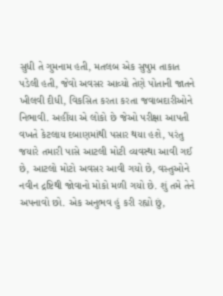સુધી તે ગુમનામ હતી, મતલબ એક સુષુપ્ત તાકાત પડેલી હતી, જેવો અવસર આવ્યો તેણે પોતાની જાતને ખીલવી દીધી, વિકસિત કરતા કરતા જવાબદારીઓને નિભાવી. અહીંયા એ લોકો છે જેઓ પરીક્ષા આપતી વખતે કેટલાય દબાણમાંથી પસાર થયા હશે, પરંતુ જયારે તમારી પાસે આટલી મોટી વ્યવસ્થા આવી ગઈ છે, આટલો મોટો અવસર આવી ગયો છે, વસ્તુઓને નવીન દ્રષ્ટિથી જોવાનો મોકો મળી ગયો છે. શું તમે તેને અપનાવો છો. એક અનુભવ હું કરી રહ્યો છું,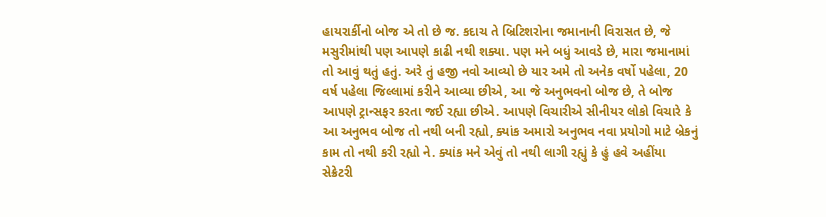હાયરાર્કીનો બોજ એ તો છે જ. કદાચ તે બ્રિટિશરોના જમાનાની વિરાસત છે, જે મસુરીમાંથી પણ આપણે કાઢી નથી શક્યા. પણ મને બધું આવડે છે, મારા જમાનામાં તો આવું થતું હતું. અરે તું હજી નવો આવ્યો છે યાર અમે તો અનેક વર્ષો પહેલા, 20 વર્ષ પહેલા જિલ્લામાં કરીને આવ્યા છીએ, આ જે અનુભવનો બોજ છે, તે બોજ આપણે ટ્રાન્સફર કરતા જઈ રહ્યા છીએ. આપણે વિચારીએ સીનીયર લોકો વિચારે કે આ અનુભવ બોજ તો નથી બની રહ્યો, ક્યાંક અમારો અનુભવ નવા પ્રયોગો માટે બ્રેકનું કામ તો નથી કરી રહ્યો ને. ક્યાંક મને એવું તો નથી લાગી રહ્યું કે હું હવે અહીંયા સેક્રેટરી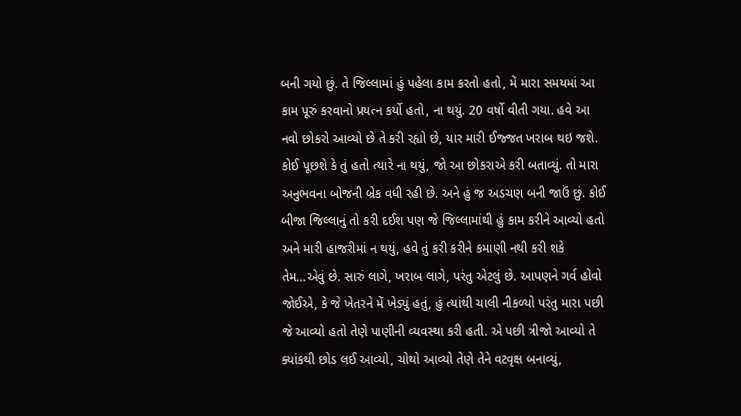બની ગયો છું. તે જિલ્લામાં હું પહેલા કામ કરતો હતો, મેં મારા સમયમાં આ કામ પૂરું કરવાનો પ્રયત્ન કર્યો હતો, ના થયું. 20 વર્ષો વીતી ગયા. હવે આ નવો છોકરો આવ્યો છે તે કરી રહ્યો છે, યાર મારી ઈજ્જત ખરાબ થઇ જશે. કોઈ પૂછશે કે તું હતો ત્યારે ના થયું, જો આ છોકરાએ કરી બતાવ્યું. તો મારા અનુભવના બોજની બ્રેક વધી રહી છે. અને હું જ અડચણ બની જાઉં છું. કોઈ બીજા જિલ્લાનું તો કરી દઈશ પણ જે જિલ્લામાંથી હું કામ કરીને આવ્યો હતો અને મારી હાજરીમાં ન થયું, હવે તું કરી કરીને કમાણી નથી કરી શકે તેમ…એવું છે. સારું લાગે, ખરાબ લાગે, પરંતુ એટલું છે. આપણને ગર્વ હોવો જોઈએ, કે જે ખેતરને મેં ખેડ્યું હતું, હું ત્યાંથી ચાલી નીકળ્યો પરંતુ મારા પછી જે આવ્યો હતો તેણે પાણીની વ્યવસ્થા કરી હતી. એ પછી ત્રીજો આવ્યો તે ક્યાંકથી છોડ લઈ આવ્યો, ચોથો આવ્યો તેણે તેને વટવૃક્ષ બનાવ્યું,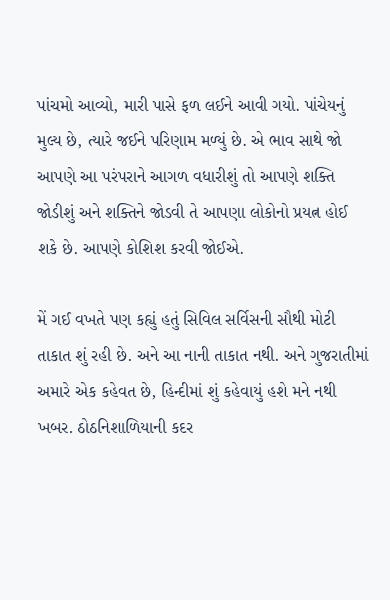પાંચમો આવ્યો, મારી પાસે ફળ લઈને આવી ગયો. પાંચેયનું મુલ્ય છે, ત્યારે જઈને પરિણામ મળ્યું છે. એ ભાવ સાથે જો આપણે આ પરંપરાને આગળ વધારીશું તો આપણે શક્તિ જોડીશું અને શક્તિને જોડવી તે આપણા લોકોનો પ્રયત્ન હોઈ શકે છે. આપણે કોશિશ કરવી જોઈએ.

મેં ગઈ વખતે પણ કહ્યું હતું સિવિલ સર્વિસની સૌથી મોટી તાકાત શું રહી છે. અને આ નાની તાકાત નથી. અને ગુજરાતીમાં અમારે એક કહેવત છે, હિન્દીમાં શું કહેવાયું હશે મને નથી ખબર. ઠોઠનિશાળિયાની કદર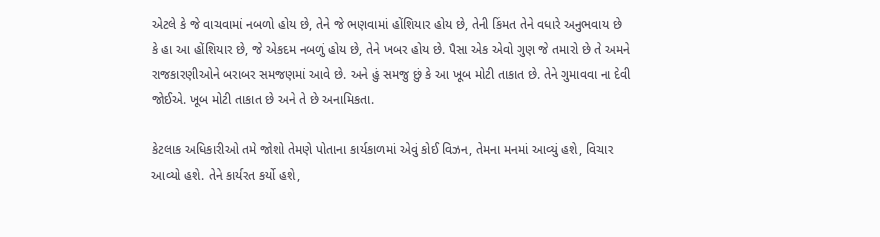એટલે કે જે વાચવામાં નબળો હોય છે, તેને જે ભણવામાં હોંશિયાર હોય છે, તેની કિંમત તેને વધારે અનુભવાય છે કે હા આ હોંશિયાર છે, જે એકદમ નબળું હોય છે, તેને ખબર હોય છે. પૈસા એક એવો ગુણ જે તમારો છે તે અમને રાજકારણીઓને બરાબર સમજણમાં આવે છે. અને હું સમજુ છું કે આ ખૂબ મોટી તાકાત છે. તેને ગુમાવવા ના દેવી જોઈએ. ખૂબ મોટી તાકાત છે અને તે છે અનામિકતા.

કેટલાક અધિકારીઓ તમે જોશો તેમણે પોતાના કાર્યકાળમાં એવું કોઈ વિઝન, તેમના મનમાં આવ્યું હશે, વિચાર આવ્યો હશે. તેને કાર્યરત કર્યો હશે,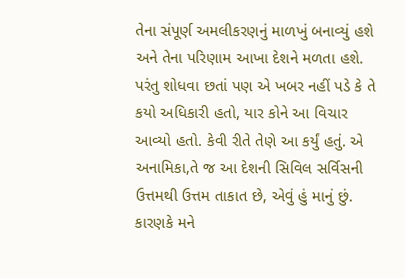તેના સંપૂર્ણ અમલીકરણનું માળખું બનાવ્યું હશે અને તેના પરિણામ આખા દેશને મળતા હશે. પરંતુ શોધવા છતાં પણ એ ખબર નહીં પડે કે તે કયો અધિકારી હતો, યાર કોને આ વિચાર આવ્યો હતો. કેવી રીતે તેણે આ કર્યું હતું. એ અનામિકા,તે જ આ દેશની સિવિલ સર્વિસની ઉત્તમથી ઉત્તમ તાકાત છે, એવું હું માનું છું. કારણકે મને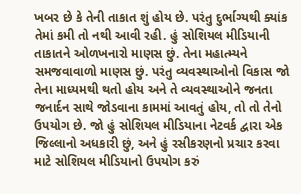ખબર છે કે તેની તાકાત શું હોય છે. પરંતુ દુર્ભાગ્યથી ક્યાંક તેમાં કમી તો નથી આવી રહી. હું સોશિયલ મીડિયાની તાકાતને ઓળખનારો માણસ છું. તેના મહાત્મ્યને સમજવાવાળો માણસ છું. પરંતુ વ્યવસ્થાઓનો વિકાસ જો તેના માધ્યમથી થતો હોય અને તે વ્યવસ્થાઓને જનતા જનાર્દન સાથે જોડવાના કામમાં આવતું હોય, તો તો તેનો ઉપયોગ છે. જો હું સોશિયલ મીડિયાના નેટવર્ક દ્વારા એક જિલ્લાનો અધકારી છું, અને હું રસીકરણનો પ્રચાર કરવા માટે સોશિયલ મીડિયાનો ઉપયોગ કરું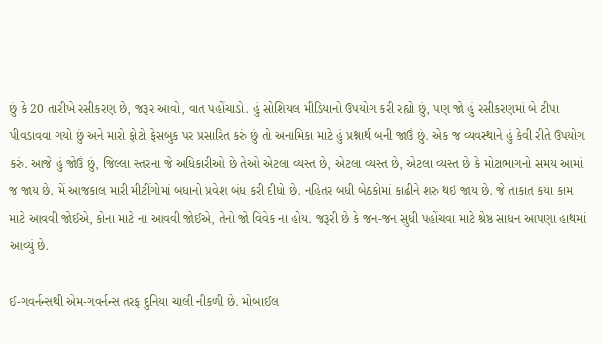છું કે 20 તારીખે રસીકરણ છે, જરૂર આવો, વાત પહોંચાડો. હું સોશિયલ મીડિયાનો ઉપયોગ કરી રહ્યો છું, પણ જો હું રસીકરણમાં બે ટીપા પીવડાવવા ગયો છું અને મારો ફોટો ફેસબુક પર પ્રસારિત કરું છું તો અનામિકા માટે હું પ્રશ્નાર્થ બની જાઉં છું. એક જ વ્યવસ્થાને હું કેવી રીતે ઉપયોગ કરું. આજે હું જોઉં છું, જિલ્લા સ્તરના જે અધિકારીઓ છે તેઓ એટલા વ્યસ્ત છે, એટલા વ્યસ્ત છે, એટલા વ્યસ્ત છે કે મોટાભાગનો સમય આમાં જ જાય છે. મેં આજકાલ મારી મીટીંગોમાં બધાનો પ્રવેશ બંધ કરી દીધો છે. નહિતર બધી બેઠકોમાં કાઢીને શરુ થઇ જાય છે. જે તાકાત કયા કામ માટે આવવી જોઈએ, કોના માટે ના આવવી જોઈએ, તેનો જો વિવેક ના હોય. જરૂરી છે કે જન-જન સુધી પહોંચવા માટે શ્રેષ્ઠ સાધન આપણા હાથમાં આવ્યું છે.

ઈ-ગવર્નન્સથી એમ-ગવર્નન્સ તરફ દુનિયા ચાલી નીકળી છે. મોબાઈલ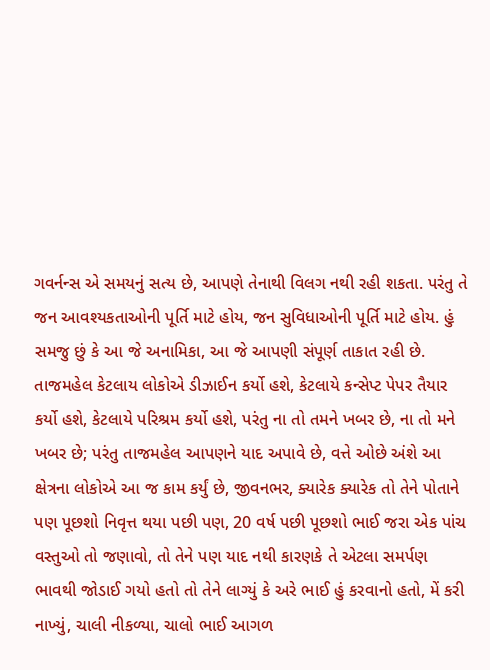ગવર્નન્સ એ સમયનું સત્ય છે, આપણે તેનાથી વિલગ નથી રહી શકતા. પરંતુ તે જન આવશ્યકતાઓની પૂર્તિ માટે હોય, જન સુવિધાઓની પૂર્તિ માટે હોય. હું સમજુ છું કે આ જે અનામિકા, આ જે આપણી સંપૂર્ણ તાકાત રહી છે. તાજમહેલ કેટલાય લોકોએ ડીઝાઈન કર્યો હશે, કેટલાયે કન્સેપ્ટ પેપર તૈયાર કર્યો હશે, કેટલાયે પરિશ્રમ કર્યો હશે, પરંતુ ના તો તમને ખબર છે, ના તો મને ખબર છે; પરંતુ તાજમહેલ આપણને યાદ અપાવે છે, વત્તે ઓછે અંશે આ ક્ષેત્રના લોકોએ આ જ કામ કર્યું છે, જીવનભર, ક્યારેક ક્યારેક તો તેને પોતાને પણ પૂછશો નિવૃત્ત થયા પછી પણ, 20 વર્ષ પછી પૂછશો ભાઈ જરા એક પાંચ વસ્તુઓ તો જણાવો, તો તેને પણ યાદ નથી કારણકે તે એટલા સમર્પણ ભાવથી જોડાઈ ગયો હતો તો તેને લાગ્યું કે અરે ભાઈ હું કરવાનો હતો, મેં કરી નાખ્યું, ચાલી નીકળ્યા, ચાલો ભાઈ આગળ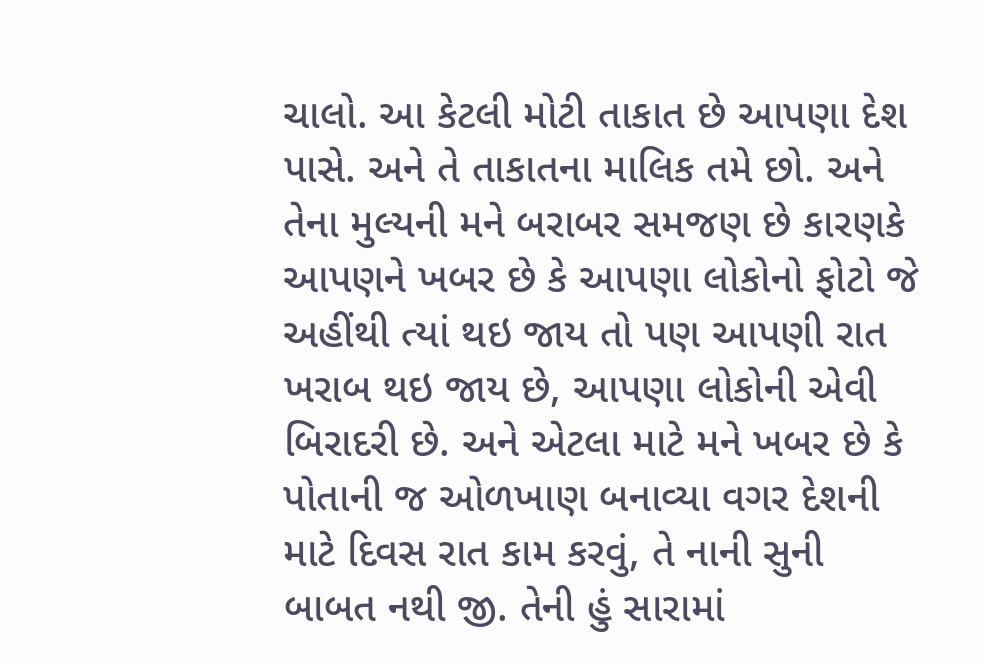ચાલો. આ કેટલી મોટી તાકાત છે આપણા દેશ પાસે. અને તે તાકાતના માલિક તમે છો. અને તેના મુલ્યની મને બરાબર સમજણ છે કારણકે આપણને ખબર છે કે આપણા લોકોનો ફોટો જે અહીંથી ત્યાં થઇ જાય તો પણ આપણી રાત ખરાબ થઇ જાય છે, આપણા લોકોની એવી બિરાદરી છે. અને એટલા માટે મને ખબર છે કે પોતાની જ ઓળખાણ બનાવ્યા વગર દેશની માટે દિવસ રાત કામ કરવું, તે નાની સુની બાબત નથી જી. તેની હું સારામાં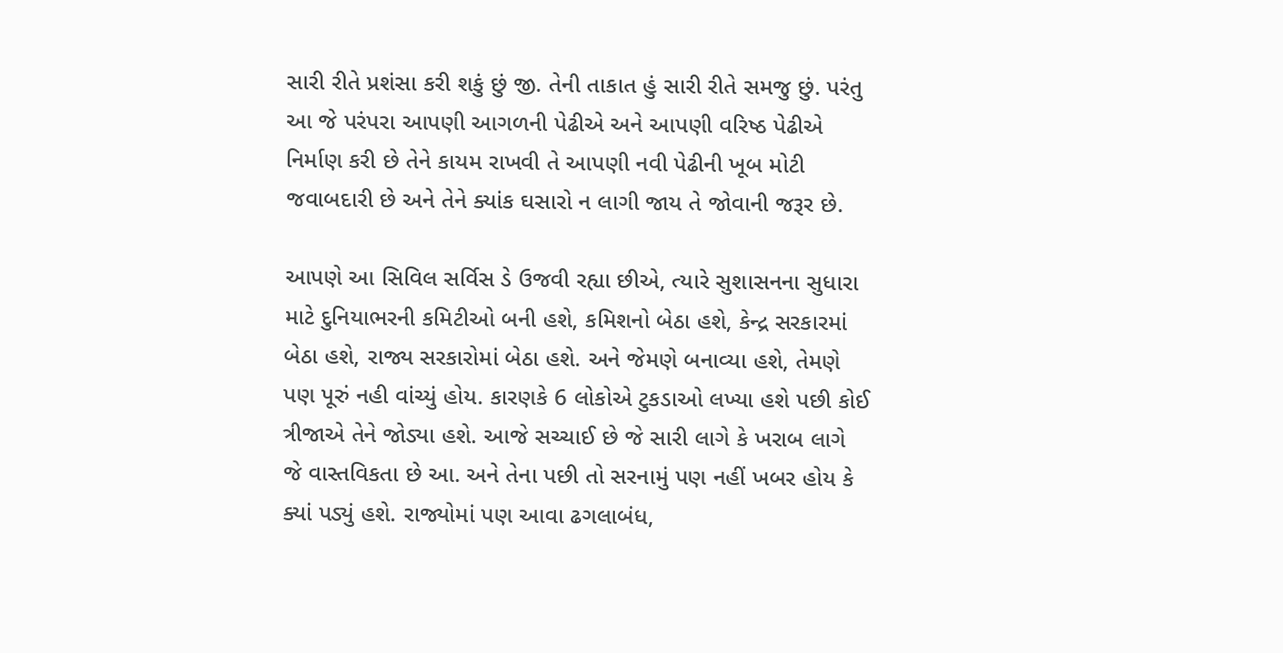સારી રીતે પ્રશંસા કરી શકું છું જી. તેની તાકાત હું સારી રીતે સમજુ છું. પરંતુ આ જે પરંપરા આપણી આગળની પેઢીએ અને આપણી વરિષ્ઠ પેઢીએ નિર્માણ કરી છે તેને કાયમ રાખવી તે આપણી નવી પેઢીની ખૂબ મોટી જવાબદારી છે અને તેને ક્યાંક ઘસારો ન લાગી જાય તે જોવાની જરૂર છે.

આપણે આ સિવિલ સર્વિસ ડે ઉજવી રહ્યા છીએ, ત્યારે સુશાસનના સુધારા માટે દુનિયાભરની કમિટીઓ બની હશે, કમિશનો બેઠા હશે, કેન્દ્ર સરકારમાં બેઠા હશે, રાજ્ય સરકારોમાં બેઠા હશે. અને જેમણે બનાવ્યા હશે, તેમણે પણ પૂરું નહી વાંચ્યું હોય. કારણકે 6 લોકોએ ટુકડાઓ લખ્યા હશે પછી કોઈ ત્રીજાએ તેને જોડ્યા હશે. આજે સચ્ચાઈ છે જે સારી લાગે કે ખરાબ લાગે જે વાસ્તવિકતા છે આ. અને તેના પછી તો સરનામું પણ નહીં ખબર હોય કે ક્યાં પડ્યું હશે. રાજ્યોમાં પણ આવા ઢગલાબંધ,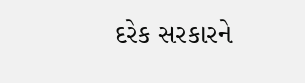દરેક સરકારને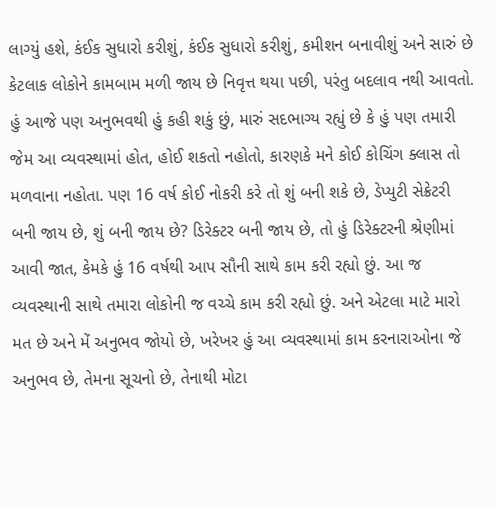લાગ્યું હશે, કંઈક સુધારો કરીશું, કંઈક સુધારો કરીશું, કમીશન બનાવીશું અને સારું છે કેટલાક લોકોને કામબામ મળી જાય છે નિવૃત્ત થયા પછી, પરંતુ બદલાવ નથી આવતો. હું આજે પણ અનુભવથી હું કહી શકું છું, મારું સદભાગ્ય રહ્યું છે કે હું પણ તમારી જેમ આ વ્યવસ્થામાં હોત, હોઈ શકતો નહોતો, કારણકે મને કોઈ કોચિંગ ક્લાસ તો મળવાના નહોતા. પણ 16 વર્ષ કોઈ નોકરી કરે તો શું બની શકે છે, ડેપ્યુટી સેક્રેટરી બની જાય છે, શું બની જાય છે? ડિરેક્ટર બની જાય છે, તો હું ડિરેક્ટરની શ્રેણીમાં આવી જાત, કેમકે હું 16 વર્ષથી આપ સૌની સાથે કામ કરી રહ્યો છું. આ જ વ્યવસ્થાની સાથે તમારા લોકોની જ વચ્ચે કામ કરી રહ્યો છું. અને એટલા માટે મારો મત છે અને મેં અનુભવ જોયો છે, ખરેખર હું આ વ્યવસ્થામાં કામ કરનારાઓના જે અનુભવ છે, તેમના સૂચનો છે, તેનાથી મોટા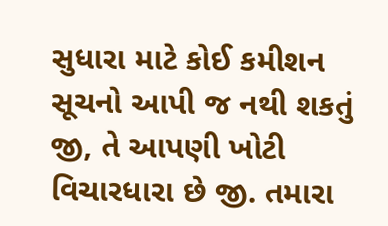સુધારા માટે કોઈ કમીશન સૂચનો આપી જ નથી શકતું જી, તે આપણી ખોટી વિચારધારા છે જી. તમારા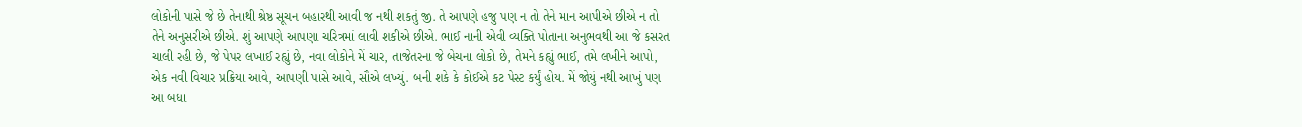લોકોની પાસે જે છે તેનાથી શ્રેષ્ઠ સૂચન બહારથી આવી જ નથી શકતું જી. તે આપણે હજુ પણ ન તો તેને માન આપીએ છીએ ન તો તેને અનુસરીએ છીએ. શું આપણે આપણા ચરિત્રમાં લાવી શકીએ છીએ. ભાઈ નાની એવી વ્યક્તિ પોતાના અનુભવથી આ જે કસરત ચાલી રહી છે, જે પેપર લખાઈ રહ્યું છે, નવા લોકોને મેં ચાર, તાજેતરના જે બેચના લોકો છે, તેમને કહ્યું ભાઈ, તમે લખીને આપો, એક નવી વિચાર પ્રક્રિયા આવે, આપણી પાસે આવે, સૌએ લખ્યું. બની શકે કે કોઈએ કટ પેસ્ટ કર્યું હોય. મેં જોયું નથી આખું પણ આ બધા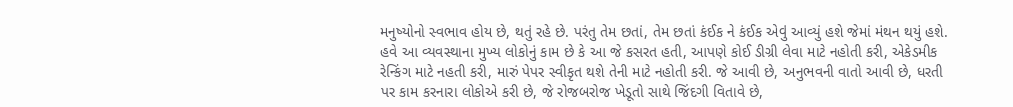મનુષ્યોનો સ્વભાવ હોય છે, થતું રહે છે. પરંતુ તેમ છતાં, તેમ છતાં કંઈક ને કંઈક એવું આવ્યું હશે જેમાં મંથન થયું હશે. હવે આ વ્યવસ્થાના મુખ્ય લોકોનું કામ છે કે આ જે કસરત હતી, આપણે કોઈ ડીગ્રી લેવા માટે નહોતી કરી, એકેડમીક રેન્કિંગ માટે નહતી કરી, મારું પેપર સ્વીકૃત થશે તેની માટે નહોતી કરી. જે આવી છે, અનુભવની વાતો આવી છે, ધરતી પર કામ કરનારા લોકોએ કરી છે, જે રોજબરોજ ખેડૂતો સાથે જિંદગી વિતાવે છે,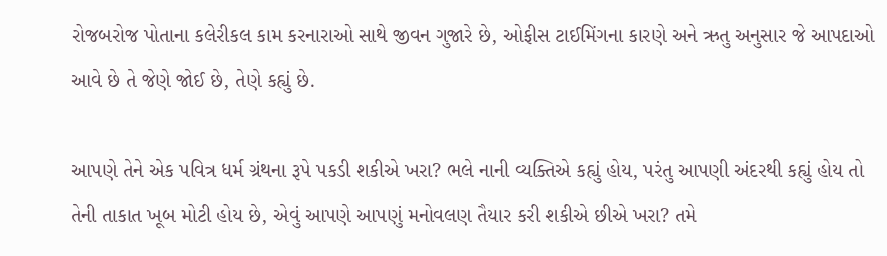રોજબરોજ પોતાના કલેરીકલ કામ કરનારાઓ સાથે જીવન ગુજારે છે, ઓફીસ ટાઈમિંગના કારણે અને ઋતુ અનુસાર જે આપદાઓ આવે છે તે જેણે જોઈ છે, તેણે કહ્યું છે.

આપણે તેને એક પવિત્ર ધર્મ ગ્રંથના રૂપે પકડી શકીએ ખરા? ભલે નાની વ્યક્તિએ કહ્યું હોય, પરંતુ આપણી અંદરથી કહ્યું હોય તો તેની તાકાત ખૂબ મોટી હોય છે, એવું આપણે આપણું મનોવલણ તૈયાર કરી શકીએ છીએ ખરા? તમે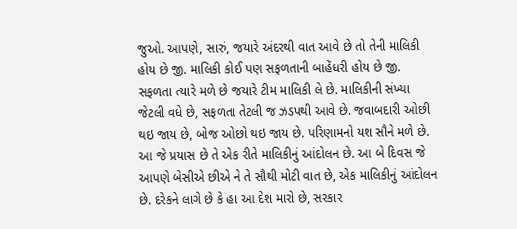જુઓ. આપણે, સારું, જયારે અંદરથી વાત આવે છે તો તેની માલિકી હોય છે જી. માલિકી કોઈ પણ સફળતાની બાહેંધરી હોય છે જી. સફળતા ત્યારે મળે છે જયારે ટીમ માલિકી લે છે. માલિકીની સંખ્યા જેટલી વધે છે, સફળતા તેટલી જ ઝડપથી આવે છે. જવાબદારી ઓછી થઇ જાય છે, બોજ ઓછો થઇ જાય છે. પરિણામનો યશ સૌને મળે છે. આ જે પ્રયાસ છે તે એક રીતે માલિકીનું આંદોલન છે. આ બે દિવસ જે આપણે બેસીએ છીએ ને તે સૌથી મોટી વાત છે, એક માલિકીનું આંદોલન છે. દરેકને લાગે છે કે હા આ દેશ મારો છે, સરકાર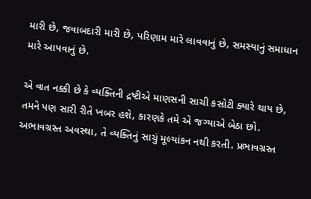મારી છે, જવાબદારી મારી છે, પરિણામ મારે લાવવાનું છે, સમસ્યાનું સમાધાન મારે આપવાનું છે.

એ વાત નક્કી છે કે વ્યક્તિની દ્રષ્ટીએ માણસની સાચી કસોટી ક્યારે થાય છે, તમને પણ સારી રીતે ખબર હશે, કારણકે તમે એ જગ્યાએ બેઠા છો. અભાવગ્રસ્ત અવસ્થા, તે વ્યક્તિનું સાચું મૂલ્યાંકન નથી કરતી. પ્રભાવગ્રસ્ત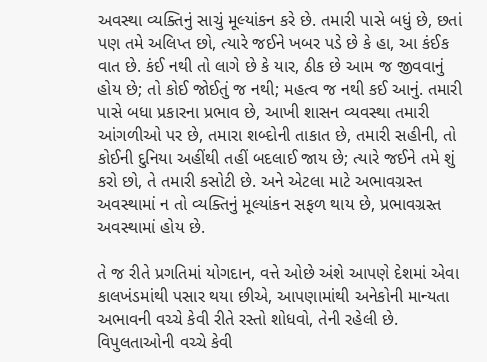અવસ્થા વ્યક્તિનું સાચું મૂલ્યાંકન કરે છે. તમારી પાસે બધું છે, છતાં પણ તમે અલિપ્ત છો, ત્યારે જઈને ખબર પડે છે કે હા, આ કંઈક વાત છે. કંઈ નથી તો લાગે છે કે યાર, ઠીક છે આમ જ જીવવાનું હોય છે; તો કોઈ જોઈતું જ નથી; મહત્વ જ નથી કઈ આનું. તમારી પાસે બધા પ્રકારના પ્રભાવ છે, આખી શાસન વ્યવસ્થા તમારી આંગળીઓ પર છે, તમારા શબ્દોની તાકાત છે, તમારી સહીની, તો કોઈની દુનિયા અહીંથી તહીં બદલાઈ જાય છે; ત્યારે જઈને તમે શું કરો છો, તે તમારી કસોટી છે. અને એટલા માટે અભાવગ્રસ્ત અવસ્થામાં ન તો વ્યક્તિનું મૂલ્યાંકન સફળ થાય છે, પ્રભાવગ્રસ્ત અવસ્થામાં હોય છે.

તે જ રીતે પ્રગતિમાં યોગદાન, વત્તે ઓછે અંશે આપણે દેશમાં એવા કાલખંડમાંથી પસાર થયા છીએ, આપણામાંથી અનેકોની માન્યતા અભાવની વચ્ચે કેવી રીતે રસ્તો શોધવો, તેની રહેલી છે. વિપુલતાઓની વચ્ચે કેવી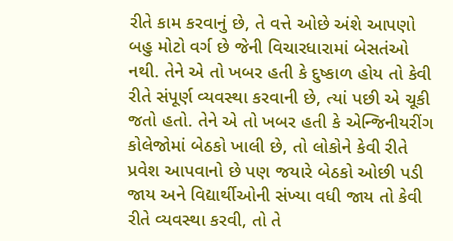રીતે કામ કરવાનું છે, તે વત્તે ઓછે અંશે આપણો બહુ મોટો વર્ગ છે જેની વિચારધારામાં બેસતંઓ નથી. તેને એ તો ખબર હતી કે દુષ્કાળ હોય તો કેવી રીતે સંપૂર્ણ વ્યવસ્થા કરવાની છે, ત્યાં પછી એ ચૂકી જતો હતો. તેને એ તો ખબર હતી કે એન્જિનીયરીંગ કોલેજોમાં બેઠકો ખાલી છે, તો લોકોને કેવી રીતે પ્રવેશ આપવાનો છે પણ જયારે બેઠકો ઓછી પડી જાય અને વિદ્યાર્થીઓની સંખ્યા વધી જાય તો કેવી રીતે વ્યવસ્થા કરવી, તો તે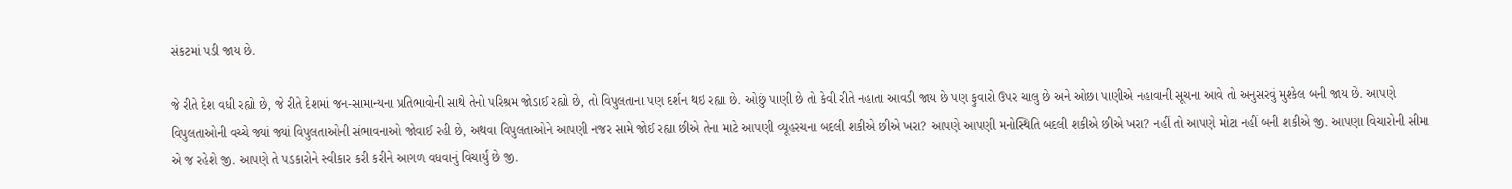સંકટમાં પડી જાય છે.

જે રીતે દેશ વધી રહ્યો છે, જે રીતે દેશમાં જન-સામાન્યના પ્રતિભાવોની સાથે તેનો પરિશ્રમ જોડાઈ રહ્યો છે, તો વિપુલતાના પણ દર્શન થઇ રહ્યા છે. ઓછું પાણી છે તો કેવી રીતે નહાતા આવડી જાય છે પણ ફુવારો ઉપર ચાલુ છે અને ઓછા પાણીએ નહાવાની સૂચના આવે તો અનુસરવું મુશ્કેલ બની જાય છે. આપણે વિપુલતાઓની વચ્ચે જ્યાં જ્યાં વિપુલતાઓની સંભાવનાઓ જોવાઈ રહી છે, અથવા વિપુલતાઓને આપણી નજર સામે જોઈ રહ્યા છીએ તેના માટે આપણી વ્યૂહરચના બદલી શકીએ છીએ ખરા? આપણે આપણી મનોસ્થિતિ બદલી શકીએ છીએ ખરા? નહીં તો આપણે મોટા નહીં બની શકીએ જી. આપણા વિચારોની સીમા એ જ રહેશે જી. આપણે તે પડકારોને સ્વીકાર કરી કરીને આગળ વધવાનું વિચાર્યું છે જી.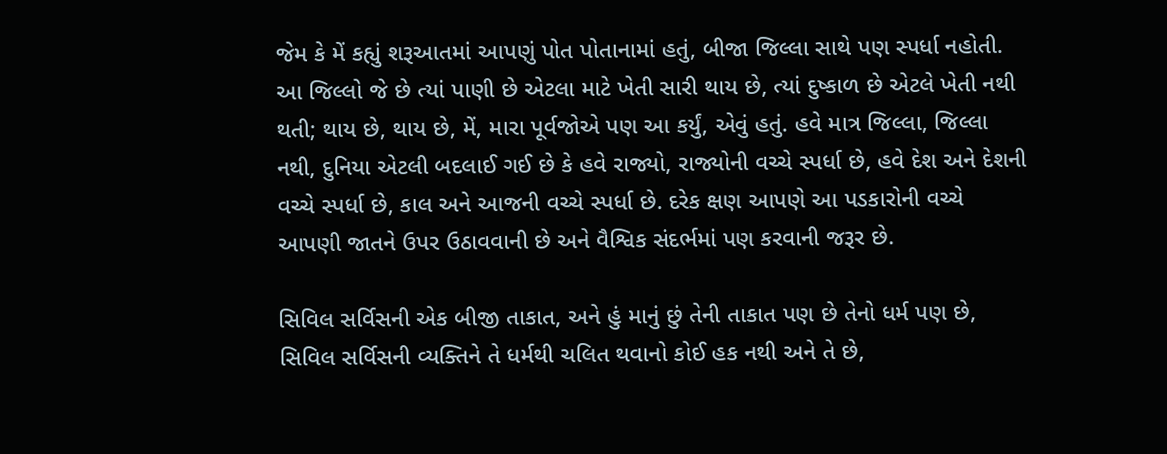જેમ કે મેં કહ્યું શરૂઆતમાં આપણું પોત પોતાનામાં હતું, બીજા જિલ્લા સાથે પણ સ્પર્ધા નહોતી. આ જિલ્લો જે છે ત્યાં પાણી છે એટલા માટે ખેતી સારી થાય છે, ત્યાં દુષ્કાળ છે એટલે ખેતી નથી થતી; થાય છે, થાય છે, મેં, મારા પૂર્વજોએ પણ આ કર્યું, એવું હતું. હવે માત્ર જિલ્લા, જિલ્લા નથી, દુનિયા એટલી બદલાઈ ગઈ છે કે હવે રાજ્યો, રાજ્યોની વચ્ચે સ્પર્ધા છે, હવે દેશ અને દેશની વચ્ચે સ્પર્ધા છે, કાલ અને આજની વચ્ચે સ્પર્ધા છે. દરેક ક્ષણ આપણે આ પડકારોની વચ્ચે આપણી જાતને ઉપર ઉઠાવવાની છે અને વૈશ્વિક સંદર્ભમાં પણ કરવાની જરૂર છે.

સિવિલ સર્વિસની એક બીજી તાકાત, અને હું માનું છું તેની તાકાત પણ છે તેનો ધર્મ પણ છે, સિવિલ સર્વિસની વ્યક્તિને તે ધર્મથી ચલિત થવાનો કોઈ હક નથી અને તે છે,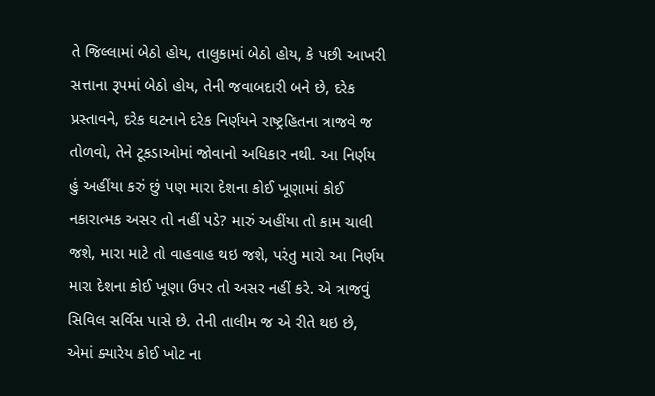તે જિલ્લામાં બેઠો હોય, તાલુકામાં બેઠો હોય, કે પછી આખરી સત્તાના રૂપમાં બેઠો હોય, તેની જવાબદારી બને છે, દરેક પ્રસ્તાવને, દરેક ઘટનાને દરેક નિર્ણયને રાષ્ટ્રહિતના ત્રાજવે જ તોળવો, તેને ટૂકડાઓમાં જોવાનો અધિકાર નથી. આ નિર્ણય હું અહીંયા કરું છું પણ મારા દેશના કોઈ ખૂણામાં કોઈ નકારાત્મક અસર તો નહીં પડે? મારું અહીંયા તો કામ ચાલી જશે, મારા માટે તો વાહવાહ થઇ જશે, પરંતુ મારો આ નિર્ણય મારા દેશના કોઈ ખૂણા ઉપર તો અસર નહીં કરે. એ ત્રાજવું સિવિલ સર્વિસ પાસે છે. તેની તાલીમ જ એ રીતે થઇ છે, એમાં ક્યારેય કોઈ ખોટ ના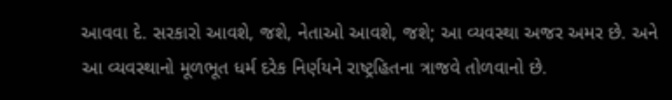આવવા દે. સરકારો આવશે, જશે, નેતાઓ આવશે, જશે; આ વ્યવસ્થા અજર અમર છે. અને આ વ્યવસ્થાનો મૂળભૂત ધર્મ દરેક નિર્ણયને રાષ્ટ્રહિતના ત્રાજવે તોળવાનો છે.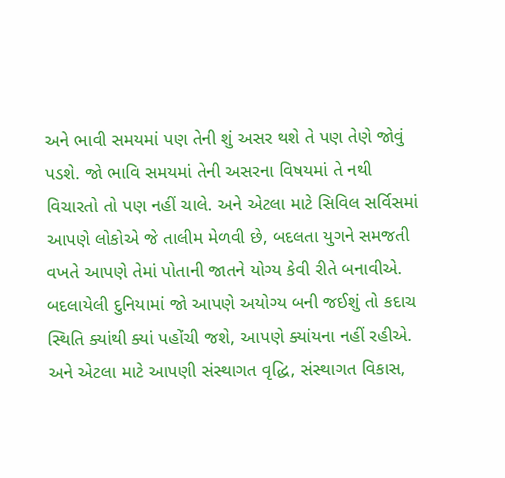અને ભાવી સમયમાં પણ તેની શું અસર થશે તે પણ તેણે જોવું પડશે. જો ભાવિ સમયમાં તેની અસરના વિષયમાં તે નથી વિચારતો તો પણ નહીં ચાલે. અને એટલા માટે સિવિલ સર્વિસમાં આપણે લોકોએ જે તાલીમ મેળવી છે, બદલતા યુગને સમજતી વખતે આપણે તેમાં પોતાની જાતને યોગ્ય કેવી રીતે બનાવીએ. બદલાયેલી દુનિયામાં જો આપણે અયોગ્ય બની જઈશું તો કદાચ સ્થિતિ ક્યાંથી ક્યાં પહોંચી જશે, આપણે ક્યાંયના નહીં રહીએ. અને એટલા માટે આપણી સંસ્થાગત વૃદ્ધિ, સંસ્થાગત વિકાસ,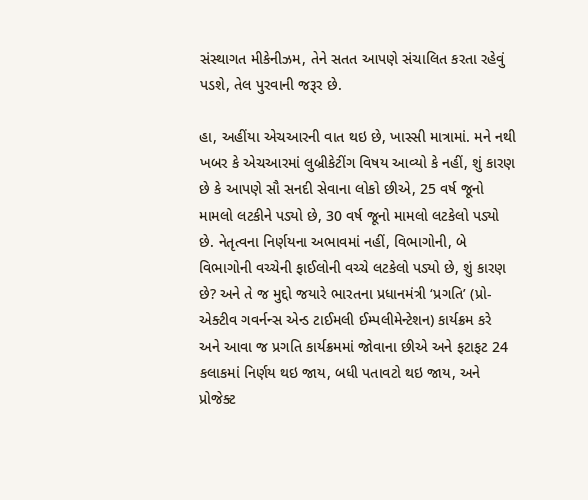સંસ્થાગત મીકેનીઝમ, તેને સતત આપણે સંચાલિત કરતા રહેવું પડશે, તેલ પુરવાની જરૂર છે.

હા, અહીંયા એચઆરની વાત થઇ છે, ખાસ્સી માત્રામાં. મને નથી ખબર કે એચઆરમાં લુબ્રીકેટીંગ વિષય આવ્યો કે નહીં, શું કારણ છે કે આપણે સૌ સનદી સેવાના લોકો છીએ, 25 વર્ષ જૂનો મામલો લટકીને પડ્યો છે, 30 વર્ષ જૂનો મામલો લટકેલો પડ્યો છે. નેતૃત્વના નિર્ણયના અભાવમાં નહીં, વિભાગોની, બે વિભાગોની વચ્ચેની ફાઈલોની વચ્ચે લટકેલો પડ્યો છે, શું કારણ છે? અને તે જ મુદ્દો જયારે ભારતના પ્રધાનમંત્રી ‘પ્રગતિ’ (પ્રો-એક્ટીવ ગવર્નન્સ એન્ડ ટાઈમલી ઈમ્પલીમેન્ટેશન) કાર્યક્રમ કરે અને આવા જ પ્રગતિ કાર્યક્રમમાં જોવાના છીએ અને ફટાફટ 24 કલાકમાં નિર્ણય થઇ જાય, બધી પતાવટો થઇ જાય, અને પ્રોજેક્ટ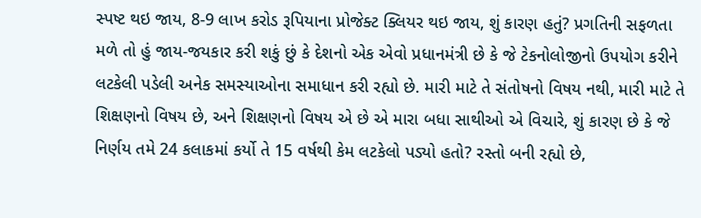સ્પષ્ટ થઇ જાય, 8-9 લાખ કરોડ રૂપિયાના પ્રોજેક્ટ ક્લિયર થઇ જાય, શું કારણ હતું? પ્રગતિની સફળતા મળે તો હું જાય-જયકાર કરી શકું છું કે દેશનો એક એવો પ્રધાનમંત્રી છે કે જે ટેકનોલોજીનો ઉપયોગ કરીને લટકેલી પડેલી અનેક સમસ્યાઓના સમાધાન કરી રહ્યો છે. મારી માટે તે સંતોષનો વિષય નથી, મારી માટે તે શિક્ષણનો વિષય છે, અને શિક્ષણનો વિષય એ છે એ મારા બધા સાથીઓ એ વિચારે, શું કારણ છે કે જે નિર્ણય તમે 24 કલાકમાં કર્યો તે 15 વર્ષથી કેમ લટકેલો પડ્યો હતો? રસ્તો બની રહ્યો છે,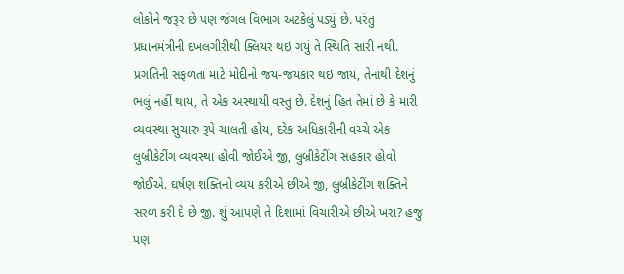લોકોને જરૂર છે પણ જંગલ વિભાગ અટકેલું પડ્યું છે. પરંતુ પ્રધાનમંત્રીની દખલગીરીથી ક્લિયર થઇ ગયું તે સ્થિતિ સારી નથી. પ્રગતિની સફળતા માટે મોદીનો જય-જયકાર થઇ જાય, તેનાથી દેશનું ભલું નહીં થાય, તે એક અસ્થાયી વસ્તુ છે. દેશનું હિત તેમાં છે કે મારી વ્યવસ્થા સુચારુ રૂપે ચાલતી હોય, દરેક અધિકારીની વચ્ચે એક લુબ્રીકેટીંગ વ્યવસ્થા હોવી જોઈએ જી, લુબ્રીકેટીંગ સહકાર હોવો જોઈએ. ઘર્ષણ શક્તિનો વ્યય કરીએ છીએ જી, લુબ્રીકેટીંગ શક્તિને સરળ કરી દે છે જી. શું આપણે તે દિશામાં વિચારીએ છીએ ખરા? હજુ પણ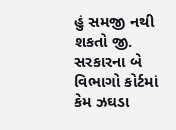હું સમજી નથી શકતો જી. સરકારના બે વિભાગો કોર્ટમાં કેમ ઝઘડા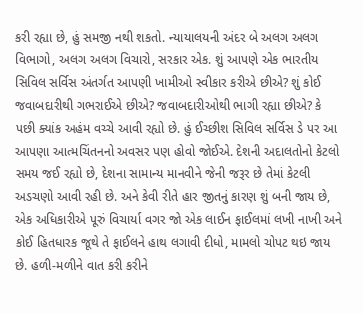કરી રહ્યા છે, હું સમજી નથી શકતો. ન્યાયાલયની અંદર બે અલગ અલગ વિભાગો, અલગ અલગ વિચારો, સરકાર એક. શું આપણે એક ભારતીય સિવિલ સર્વિસ અંતર્ગત આપણી ખામીઓ સ્વીકાર કરીએ છીએ? શું કોઈ જવાબદારીથી ગભરાઈએ છીએ? જવાબદારીઓથી ભાગી રહ્યા છીએ? કે પછી ક્યાંક અહંમ વચ્ચે આવી રહ્યો છે. હું ઈચ્છીશ સિવિલ સર્વિસ ડે પર આ આપણા આત્મચિંતનનો અવસર પણ હોવો જોઈએ. દેશની અદાલતોનો કેટલો સમય જઈ રહ્યો છે, દેશના સામાન્ય માનવીને જેની જરૂર છે તેમાં કેટલી અડચણો આવી રહી છે. અને કેવી રીતે હાર જીતનું કારણ શું બની જાય છે, એક અધિકારીએ પૂરું વિચાર્યા વગર જો એક લાઈન ફાઈલમાં લખી નાખી અને કોઈ હિતધારક જૂથે તે ફાઈલને હાથ લગાવી દીધો, મામલો ચોપટ થઇ જાય છે. હળી-મળીને વાત કરી કરીને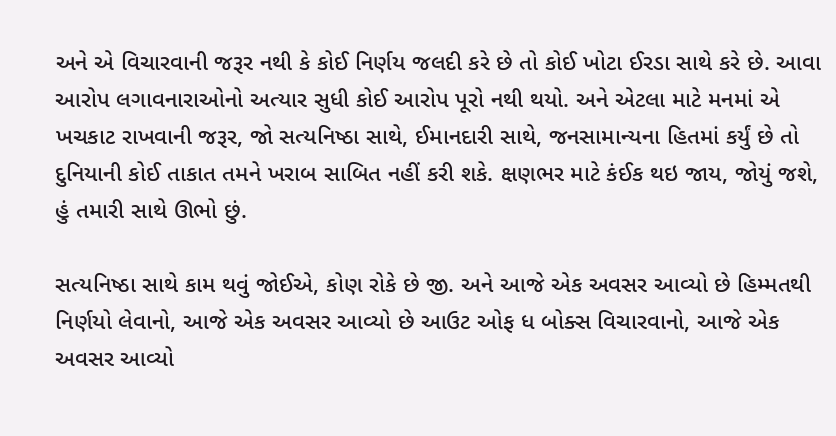અને એ વિચારવાની જરૂર નથી કે કોઈ નિર્ણય જલદી કરે છે તો કોઈ ખોટા ઈરડા સાથે કરે છે. આવા આરોપ લગાવનારાઓનો અત્યાર સુધી કોઈ આરોપ પૂરો નથી થયો. અને એટલા માટે મનમાં એ ખચકાટ રાખવાની જરૂર, જો સત્યનિષ્ઠા સાથે, ઈમાનદારી સાથે, જનસામાન્યના હિતમાં કર્યું છે તો દુનિયાની કોઈ તાકાત તમને ખરાબ સાબિત નહીં કરી શકે. ક્ષણભર માટે કંઈક થઇ જાય, જોયું જશે, હું તમારી સાથે ઊભો છું.

સત્યનિષ્ઠા સાથે કામ થવું જોઈએ, કોણ રોકે છે જી. અને આજે એક અવસર આવ્યો છે હિમ્મતથી નિર્ણયો લેવાનો, આજે એક અવસર આવ્યો છે આઉટ ઓફ ધ બોક્સ વિચારવાનો, આજે એક અવસર આવ્યો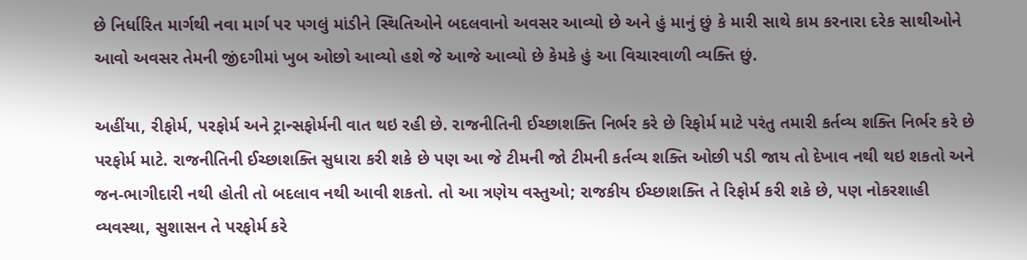છે નિર્ધારિત માર્ગથી નવા માર્ગ પર પગલું માંડીને સ્થિતિઓને બદલવાનો અવસર આવ્યો છે અને હું માનું છું કે મારી સાથે કામ કરનારા દરેક સાથીઓને આવો અવસર તેમની જીંદગીમાં ખુબ ઓછો આવ્યો હશે જે આજે આવ્યો છે કેમકે હું આ વિચારવાળી વ્યક્તિ છું.

અહીંયા, રીફોર્મ, પરફોર્મ અને ટ્રાન્સફોર્મની વાત થઇ રહી છે. રાજનીતિની ઈચ્છાશક્તિ નિર્ભર કરે છે રિફોર્મ માટે પરંતુ તમારી કર્તવ્ય શક્તિ નિર્ભર કરે છે પરફોર્મ માટે. રાજનીતિની ઈચ્છાશક્તિ સુધારા કરી શકે છે પણ આ જે ટીમની જો ટીમની કર્તવ્ય શક્તિ ઓછી પડી જાય તો દેખાવ નથી થઇ શકતો અને જન-ભાગીદારી નથી હોતી તો બદલાવ નથી આવી શકતો. તો આ ત્રણેય વસ્તુઓ; રાજકીય ઈચ્છાશક્તિ તે રિફોર્મ કરી શકે છે, પણ નોકરશાહી વ્યવસ્થા, સુશાસન તે પરફોર્મ કરે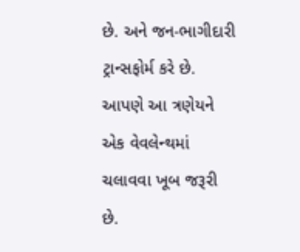છે. અને જન-ભાગીદારી ટ્રાન્સફોર્મ કરે છે. આપણે આ ત્રણેયને એક વેવલેન્થમાં ચલાવવા ખૂબ જરૂરી છે.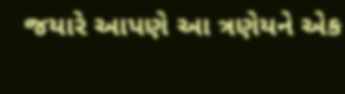જયારે આપણે આ ત્રણેયને એક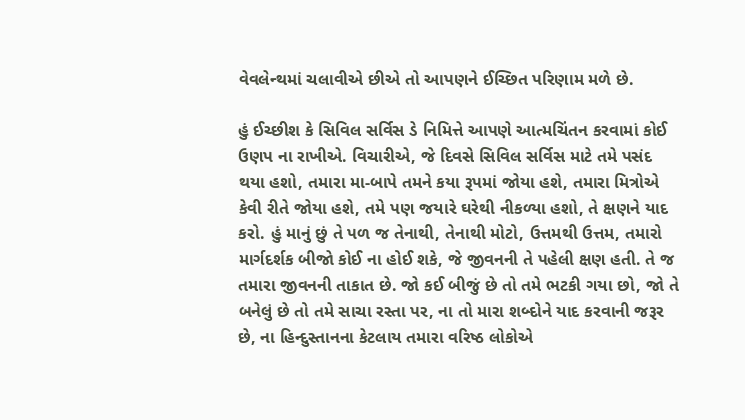વેવલેન્થમાં ચલાવીએ છીએ તો આપણને ઈચ્છિત પરિણામ મળે છે.

હું ઈચ્છીશ કે સિવિલ સર્વિસ ડે નિમિત્તે આપણે આત્મચિંતન કરવામાં કોઈ ઉણપ ના રાખીએ. વિચારીએ, જે દિવસે સિવિલ સર્વિસ માટે તમે પસંદ થયા હશો, તમારા મા-બાપે તમને કયા રૂપમાં જોયા હશે, તમારા મિત્રોએ કેવી રીતે જોયા હશે, તમે પણ જયારે ઘરેથી નીકળ્યા હશો, તે ક્ષણને યાદ કરો. હું માનું છું તે પળ જ તેનાથી, તેનાથી મોટો, ઉત્તમથી ઉત્તમ, તમારો માર્ગદર્શક બીજો કોઈ ના હોઈ શકે, જે જીવનની તે પહેલી ક્ષણ હતી. તે જ તમારા જીવનની તાકાત છે. જો કઈ બીજું છે તો તમે ભટકી ગયા છો, જો તે બનેલું છે તો તમે સાચા રસ્તા પર, ના તો મારા શબ્દોને યાદ કરવાની જરૂર છે, ના હિન્દુસ્તાનના કેટલાય તમારા વરિષ્ઠ લોકોએ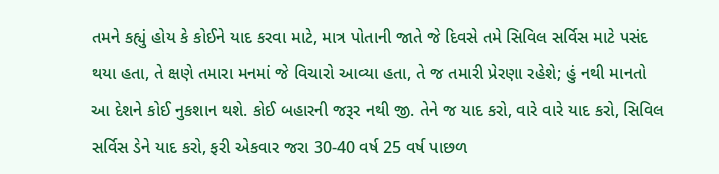તમને કહ્યું હોય કે કોઈને યાદ કરવા માટે, માત્ર પોતાની જાતે જે દિવસે તમે સિવિલ સર્વિસ માટે પસંદ થયા હતા, તે ક્ષણે તમારા મનમાં જે વિચારો આવ્યા હતા, તે જ તમારી પ્રેરણા રહેશે; હું નથી માનતો આ દેશને કોઈ નુકશાન થશે. કોઈ બહારની જરૂર નથી જી. તેને જ યાદ કરો, વારે વારે યાદ કરો, સિવિલ સર્વિસ ડેને યાદ કરો, ફરી એકવાર જરા 30-40 વર્ષ 25 વર્ષ પાછળ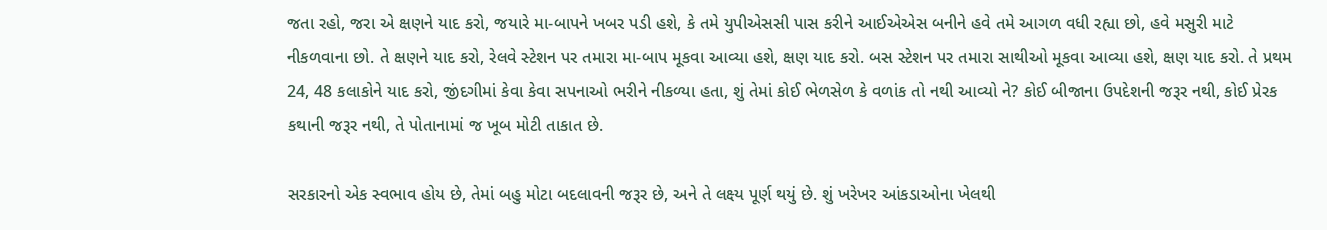જતા રહો, જરા એ ક્ષણને યાદ કરો, જયારે મા-બાપને ખબર પડી હશે, કે તમે યુપીએસસી પાસ કરીને આઈએએસ બનીને હવે તમે આગળ વધી રહ્યા છો, હવે મસુરી માટે નીકળવાના છો. તે ક્ષણને યાદ કરો, રેલવે સ્ટેશન પર તમારા મા-બાપ મૂકવા આવ્યા હશે, ક્ષણ યાદ કરો. બસ સ્ટેશન પર તમારા સાથીઓ મૂકવા આવ્યા હશે, ક્ષણ યાદ કરો. તે પ્રથમ 24, 48 કલાકોને યાદ કરો, જીંદગીમાં કેવા કેવા સપનાઓ ભરીને નીકળ્યા હતા, શું તેમાં કોઈ ભેળસેળ કે વળાંક તો નથી આવ્યો ને? કોઈ બીજાના ઉપદેશની જરૂર નથી, કોઈ પ્રેરક કથાની જરૂર નથી, તે પોતાનામાં જ ખૂબ મોટી તાકાત છે.

સરકારનો એક સ્વભાવ હોય છે, તેમાં બહુ મોટા બદલાવની જરૂર છે, અને તે લક્ષ્ય પૂર્ણ થયું છે. શું ખરેખર આંકડાઓના ખેલથી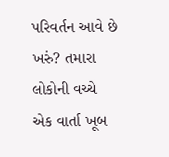પરિવર્તન આવે છે ખરું? તમારા લોકોની વચ્ચે એક વાર્તા ખૂબ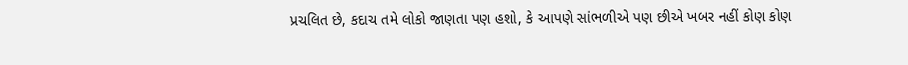પ્રચલિત છે, કદાચ તમે લોકો જાણતા પણ હશો, કે આપણે સાંભળીએ પણ છીએ ખબર નહીં કોણ કોણ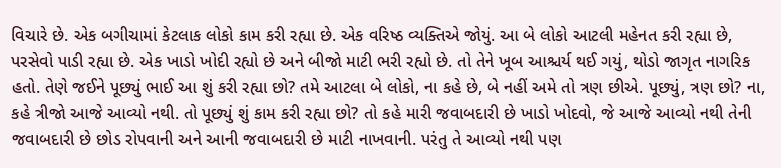વિચારે છે. એક બગીચામાં કેટલાક લોકો કામ કરી રહ્યા છે. એક વરિષ્ઠ વ્યક્તિએ જોયું. આ બે લોકો આટલી મહેનત કરી રહ્યા છે, પરસેવો પાડી રહ્યા છે. એક ખાડો ખોદી રહ્યો છે અને બીજો માટી ભરી રહ્યો છે. તો તેને ખૂબ આશ્ચર્ય થઈ ગયું, થોડો જાગૃત નાગરિક હતો. તેણે જઈને પૂછ્યું ભાઈ આ શું કરી રહ્યા છો? તમે આટલા બે લોકો, ના કહે છે, બે નહીં અમે તો ત્રણ છીએ. પૂછ્યું, ત્રણ છો? ના, કહે ત્રીજો આજે આવ્યો નથી. તો પૂછ્યું શું કામ કરી રહ્યા છો? તો કહે મારી જવાબદારી છે ખાડો ખોદવો, જે આજે આવ્યો નથી તેની જવાબદારી છે છોડ રોપવાની અને આની જવાબદારી છે માટી નાખવાની. પરંતુ તે આવ્યો નથી પણ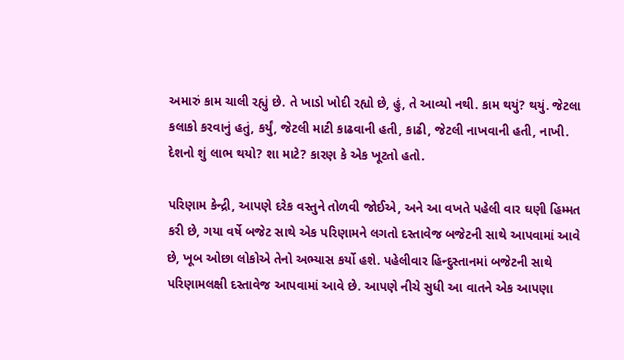અમારું કામ ચાલી રહ્યું છે. તે ખાડો ખોદી રહ્યો છે, હું, તે આવ્યો નથી. કામ થયું? થયું. જેટલા કલાકો કરવાનું હતું, કર્યું, જેટલી માટી કાઢવાની હતી, કાઢી, જેટલી નાખવાની હતી, નાખી. દેશનો શું લાભ થયો? શા માટે? કારણ કે એક ખૂટતો હતો.

પરિણામ કેન્દ્રી, આપણે દરેક વસ્તુને તોળવી જોઈએ, અને આ વખતે પહેલી વાર ઘણી હિમ્મત કરી છે, ગયા વર્ષે બજેટ સાથે એક પરિણામને લગતો દસ્તાવેજ બજેટની સાથે આપવામાં આવે છે, ખૂબ ઓછા લોકોએ તેનો અભ્યાસ કર્યો હશે. પહેલીવાર હિન્દુસ્તાનમાં બજેટની સાથે પરિણામલક્ષી દસ્તાવેજ આપવામાં આવે છે. આપણે નીચે સુધી આ વાતને એક આપણા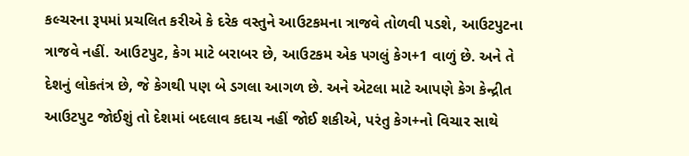કલ્ચરના રૂપમાં પ્રચલિત કરીએ કે દરેક વસ્તુને આઉટકમના ત્રાજવે તોળવી પડશે, આઉટપુટના ત્રાજવે નહીં. આઉટપુટ, કેગ માટે બરાબર છે, આઉટકમ એક પગલું કેગ+1 વાળું છે. અને તે દેશનું લોકતંત્ર છે, જે કેગથી પણ બે ડગલા આગળ છે. અને એટલા માટે આપણે કેગ કેન્દ્રીત આઉટપુટ જોઈશું તો દેશમાં બદલાવ કદાચ નહીં જોઈ શકીએ, પરંતુ કેગ+નો વિચાર સાથે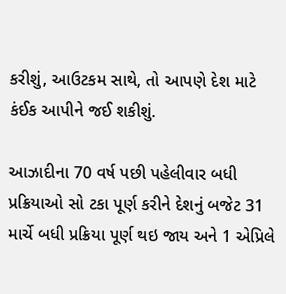કરીશું, આઉટકમ સાથે, તો આપણે દેશ માટે કંઈક આપીને જઈ શકીશું.

આઝાદીના 70 વર્ષ પછી પહેલીવાર બધી પ્રક્રિયાઓ સો ટકા પૂર્ણ કરીને દેશનું બજેટ 31 માર્ચે બધી પ્રક્રિયા પૂર્ણ થઇ જાય અને 1 એપ્રિલે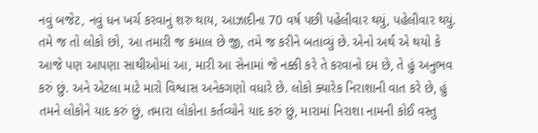નવું બજેટ, નવું ધન ખર્ચ કરવાનું શરુ થાય, આઝાદીના 70 વર્ષ પછી પહેલીવાર થયું, પહેલીવાર થયું. તમે જ તો લોકો છો, આ તમારી જ કમાલ છે જી, તમે જ કરીને બતાવ્યું છે. એનો અર્થ એ થયો કે આજે પણ આપણા સાથીઓમાં આ, મારી આ સેનામાં જે નક્કી કરે તે કરવાનો દમ છે, તે હું અનુભવ કરું છું. અને એટલા માટે મારો વિશ્વાસ અનેકગણો વધારે છે. લોકો ક્યારેક નિરાશાની વાત કરે છે, હું તમને લોકોને યાદ કરું છું, તમારા લોકોના કર્તવ્યોને યાદ કરું છું, મારામાં નિરાશા નામની કોઈ વસ્તુ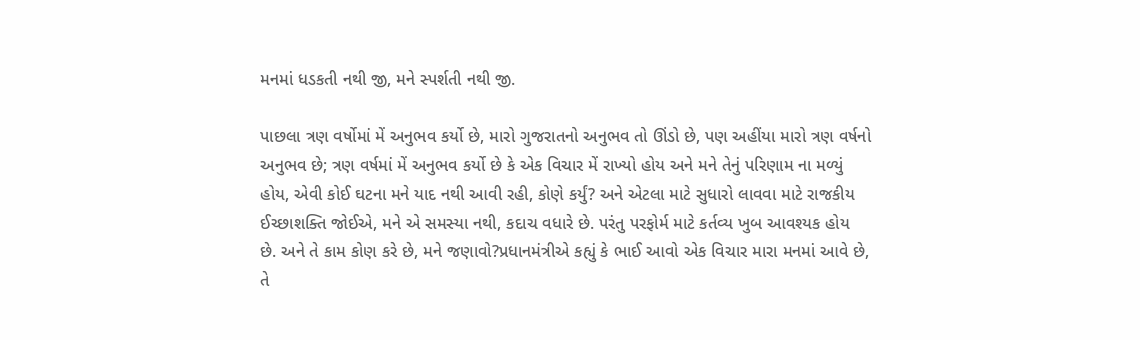મનમાં ધડકતી નથી જી, મને સ્પર્શતી નથી જી.

પાછલા ત્રણ વર્ષોમાં મેં અનુભવ કર્યો છે, મારો ગુજરાતનો અનુભવ તો ઊંડો છે, પણ અહીંયા મારો ત્રણ વર્ષનો અનુભવ છે; ત્રણ વર્ષમાં મેં અનુભવ કર્યો છે કે એક વિચાર મેં રાખ્યો હોય અને મને તેનું પરિણામ ના મળ્યું હોય, એવી કોઈ ઘટના મને યાદ નથી આવી રહી, કોણે કર્યું? અને એટલા માટે સુધારો લાવવા માટે રાજકીય ઈચ્છાશક્તિ જોઈએ, મને એ સમસ્યા નથી, કદાચ વધારે છે. પરંતુ પરફોર્મ માટે કર્તવ્ય ખુબ આવશ્યક હોય છે. અને તે કામ કોણ કરે છે, મને જણાવો?પ્રધાનમંત્રીએ કહ્યું કે ભાઈ આવો એક વિચાર મારા મનમાં આવે છે, તે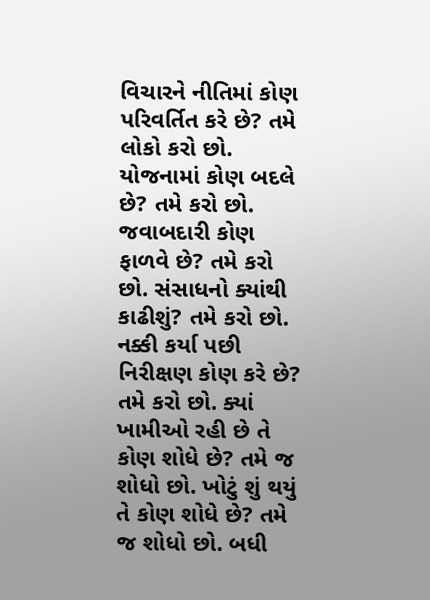વિચારને નીતિમાં કોણ પરિવર્તિત કરે છે? તમે લોકો કરો છો. યોજનામાં કોણ બદલે છે? તમે કરો છો. જવાબદારી કોણ ફાળવે છે? તમે કરો છો. સંસાધનો ક્યાંથી કાઢીશું? તમે કરો છો. નક્કી કર્યા પછી નિરીક્ષણ કોણ કરે છે? તમે કરો છો. ક્યાં ખામીઓ રહી છે તે કોણ શોધે છે? તમે જ શોધો છો. ખોટું શું થયું તે કોણ શોધે છે? તમે જ શોધો છો. બધી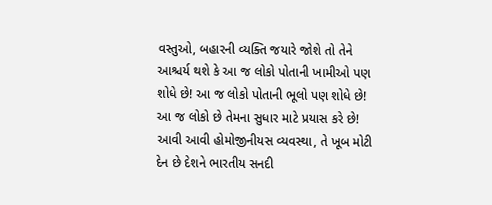વસ્તુઓ, બહારની વ્યક્તિ જયારે જોશે તો તેને આશ્ચર્ય થશે કે આ જ લોકો પોતાની ખામીઓ પણ શોધે છે! આ જ લોકો પોતાની ભૂલો પણ શોધે છે! આ જ લોકો છે તેમના સુધાર માટે પ્રયાસ કરે છે! આવી આવી હોમોજીનીયસ વ્યવસ્થા, તે ખૂબ મોટી દેન છે દેશને ભારતીય સનદી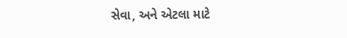સેવા, અને એટલા માટે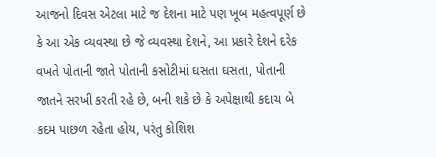આજનો દિવસ એટલા માટે જ દેશના માટે પણ ખૂબ મહત્વપૂર્ણ છે કે આ એક વ્યવસ્થા છે જે વ્યવસ્થા દેશને, આ પ્રકારે દેશને દરેક વખતે પોતાની જાતે પોતાની કસોટીમાં ઘસતા ઘસતા, પોતાની જાતને સરખી કરતી રહે છે, બની શકે છે કે અપેક્ષાથી કદાચ બે કદમ પાછળ રહેતા હોય, પરંતુ કોશિશ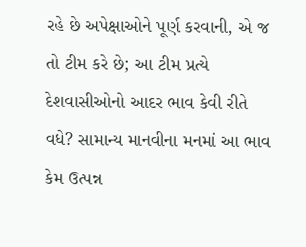રહે છે અપેક્ષાઓને પૂર્ણ કરવાની, એ જ તો ટીમ કરે છે; આ ટીમ પ્રત્યે દેશવાસીઓનો આદર ભાવ કેવી રીતે વધે? સામાન્ય માનવીના મનમાં આ ભાવ કેમ ઉત્પન્ન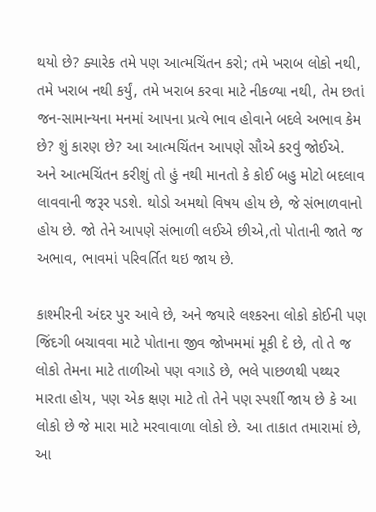થયો છે? ક્યારેક તમે પણ આત્મચિંતન કરો; તમે ખરાબ લોકો નથી, તમે ખરાબ નથી કર્યું, તમે ખરાબ કરવા માટે નીકળ્યા નથી, તેમ છતાં જન-સામાન્યના મનમાં આપના પ્રત્યે ભાવ હોવાને બદલે અભાવ કેમ છે? શું કારણ છે? આ આત્મચિંતન આપણે સૌએ કરવું જોઈએ. અને આત્મચિંતન કરીશું તો હું નથી માનતો કે કોઈ બહુ મોટો બદલાવ લાવવાની જરૂર પડશે. થોડો અમથો વિષય હોય છે, જે સંભાળવાનો હોય છે. જો તેને આપણે સંભાળી લઈએ છીએ,તો પોતાની જાતે જ અભાવ, ભાવમાં પરિવર્તિત થઇ જાય છે.

કાશ્મીરની અંદર પુર આવે છે, અને જયારે લશ્કરના લોકો કોઈની પણ જિંદગી બચાવવા માટે પોતાના જીવ જોખમમાં મૂકી દે છે, તો તે જ લોકો તેમના માટે તાળીઓ પણ વગાડે છે, ભલે પાછળથી પથ્થર મારતા હોય, પણ એક ક્ષણ માટે તો તેને પણ સ્પર્શી જાય છે કે આ લોકો છે જે મારા માટે મરવાવાળા લોકો છે. આ તાકાત તમારામાં છે, આ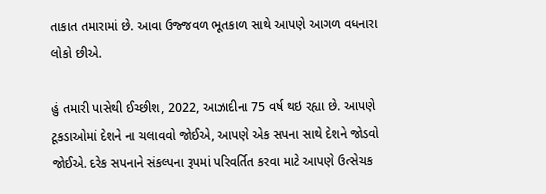તાકાત તમારામાં છે. આવા ઉજ્જવળ ભૂતકાળ સાથે આપણે આગળ વધનારા લોકો છીએ.

હું તમારી પાસેથી ઈચ્છીશ, 2022, આઝાદીના 75 વર્ષ થઇ રહ્યા છે. આપણે ટૂકડાઓમાં દેશને ના ચલાવવો જોઈએ, આપણે એક સપના સાથે દેશને જોડવો જોઈએ. દરેક સપનાને સંકલ્પના રૂપમાં પરિવર્તિત કરવા માટે આપણે ઉત્સેચક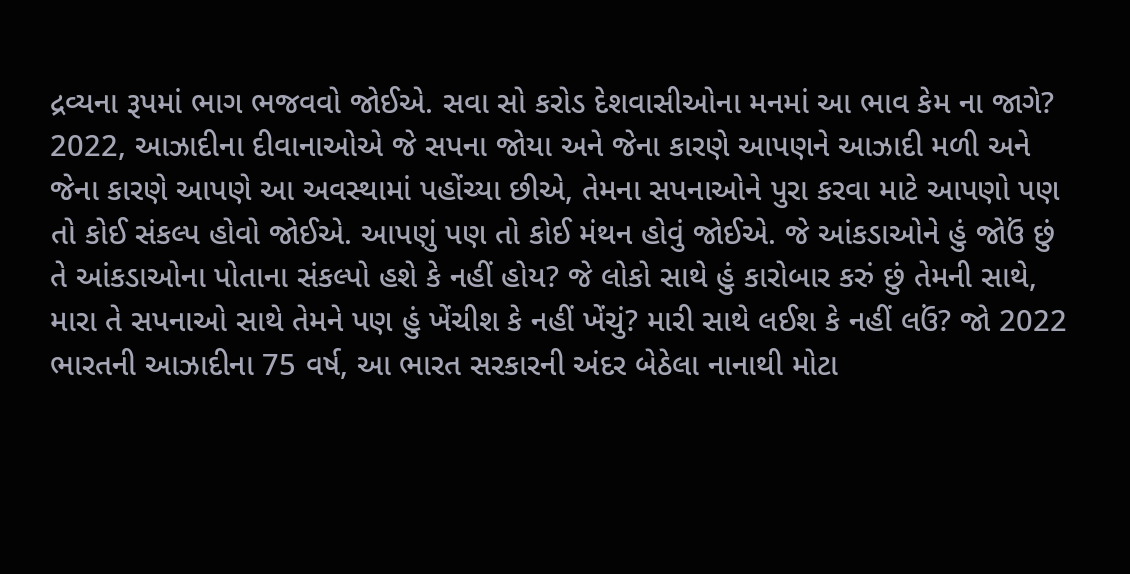દ્રવ્યના રૂપમાં ભાગ ભજવવો જોઈએ. સવા સો કરોડ દેશવાસીઓના મનમાં આ ભાવ કેમ ના જાગે? 2022, આઝાદીના દીવાનાઓએ જે સપના જોયા અને જેના કારણે આપણને આઝાદી મળી અને જેના કારણે આપણે આ અવસ્થામાં પહોંચ્યા છીએ, તેમના સપનાઓને પુરા કરવા માટે આપણો પણ તો કોઈ સંકલ્પ હોવો જોઈએ. આપણું પણ તો કોઈ મંથન હોવું જોઈએ. જે આંકડાઓને હું જોઉં છું તે આંકડાઓના પોતાના સંકલ્પો હશે કે નહીં હોય? જે લોકો સાથે હું કારોબાર કરું છું તેમની સાથે, મારા તે સપનાઓ સાથે તેમને પણ હું ખેંચીશ કે નહીં ખેંચું? મારી સાથે લઈશ કે નહીં લઉં? જો 2022 ભારતની આઝાદીના 75 વર્ષ, આ ભારત સરકારની અંદર બેઠેલા નાનાથી મોટા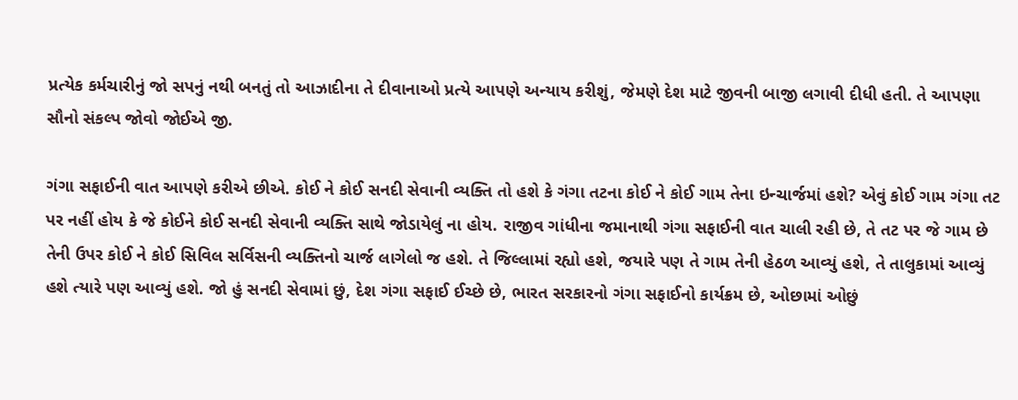પ્રત્યેક કર્મચારીનું જો સપનું નથી બનતું તો આઝાદીના તે દીવાનાઓ પ્રત્યે આપણે અન્યાય કરીશું, જેમણે દેશ માટે જીવની બાજી લગાવી દીધી હતી. તે આપણા સૌનો સંકલ્પ જોવો જોઈએ જી.

ગંગા સફાઈની વાત આપણે કરીએ છીએ. કોઈ ને કોઈ સનદી સેવાની વ્યક્તિ તો હશે કે ગંગા તટના કોઈ ને કોઈ ગામ તેના ઇન્ચાર્જમાં હશે? એવું કોઈ ગામ ગંગા તટ પર નહીં હોય કે જે કોઈને કોઈ સનદી સેવાની વ્યક્તિ સાથે જોડાયેલું ના હોય. રાજીવ ગાંધીના જમાનાથી ગંગા સફાઈની વાત ચાલી રહી છે, તે તટ પર જે ગામ છે તેની ઉપર કોઈ ને કોઈ સિવિલ સર્વિસની વ્યક્તિનો ચાર્જ લાગેલો જ હશે. તે જિલ્લામાં રહ્યો હશે, જયારે પણ તે ગામ તેની હેઠળ આવ્યું હશે, તે તાલુકામાં આવ્યું હશે ત્યારે પણ આવ્યું હશે. જો હું સનદી સેવામાં છું, દેશ ગંગા સફાઈ ઈચ્છે છે, ભારત સરકારનો ગંગા સફાઈનો કાર્યક્રમ છે, ઓછામાં ઓછું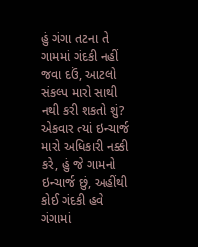હું ગંગા તટના તે ગામમાં ગંદકી નહીં જવા દઉં, આટલો સંકલ્પ મારો સાથી નથી કરી શકતો શું? એકવાર ત્યાં ઇન્ચાર્જ મારો અધિકારી નક્કી કરે, હું જે ગામનો ઇન્ચાર્જ છું, અહીંથી કોઈ ગંદકી હવે ગંગામાં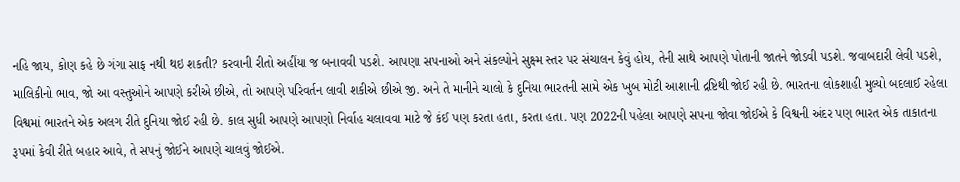નહિ જાય, કોણ કહે છે ગંગા સાફ નથી થઇ શકતી? કરવાની રીતો અહીંયા જ બનાવવી પડશે. આપણા સપનાઓ અને સંકલ્પોને સુક્ષ્મ સ્તર પર સંચાલન કેવું હોય, તેની સાથે આપણે પોતાની જાતને જોડવી પડશે. જવાબદારી લેવી પડશે, માલિકીનો ભાવ, જો આ વસ્તુઓને આપણે કરીએ છીએ, તો આપણે પરિવર્તન લાવી શકીએ છીએ જી. અને તે માનીને ચાલો કે દુનિયા ભારતની સામે એક ખુબ મોટી આશાની દ્રષ્ટિથી જોઈ રહી છે. ભારતના લોકશાહી મુલ્યો બદલાઈ રહેલા વિશ્વમાં ભારતને એક અલગ રીતે દુનિયા જોઈ રહી છે. કાલ સુધી આપણે આપણો નિર્વાહ ચલાવવા માટે જે કંઈ પણ કરતા હતા, કરતા હતા. પણ 2022ની પહેલા આપણે સપના જોવા જોઈએ કે વિશ્વની અંદર પણ ભારત એક તાકાતના રૂપમાં કેવી રીતે બહાર આવે, તે સપનું જોઈને આપણે ચાલવું જોઈએ.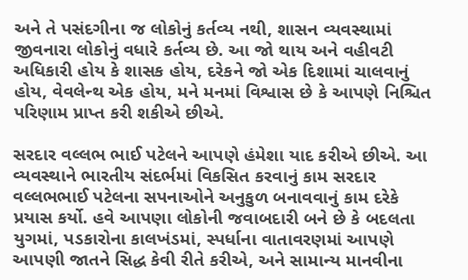અને તે પસંદગીના જ લોકોનું કર્તવ્ય નથી, શાસન વ્યવસ્થામાં જીવનારા લોકોનું વધારે કર્તવ્ય છે. આ જો થાય અને વહીવટી અધિકારી હોય કે શાસક હોય, દરેકને જો એક દિશામાં ચાલવાનું હોય, વેવલેન્થ એક હોય, મને મનમાં વિશ્વાસ છે કે આપણે નિશ્ચિત પરિણામ પ્રાપ્ત કરી શકીએ છીએ.

સરદાર વલ્લભ ભાઈ પટેલને આપણે હંમેશા યાદ કરીએ છીએ. આ વ્યવસ્થાને ભારતીય સંદર્ભમાં વિકસિત કરવાનું કામ સરદાર વલ્લભભાઈ પટેલના સપનાઓને અનુકુળ બનાવવાનું કામ દરેકે પ્રયાસ કર્યો. હવે આપણા લોકોની જવાબદારી બને છે કે બદલતા યુગમાં, પડકારોના કાલખંડમાં, સ્પર્ધાના વાતાવરણમાં આપણે આપણી જાતને સિદ્ધ કેવી રીતે કરીએ, અને સામાન્ય માનવીના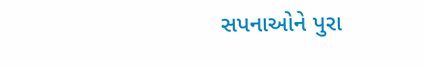સપનાઓને પુરા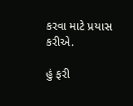કરવા માટે પ્રયાસ કરીએ.

હું ફરી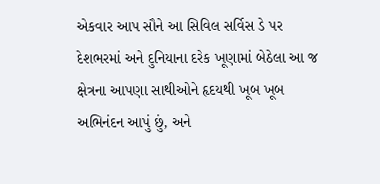એકવાર આપ સૌને આ સિવિલ સર્વિસ ડે પર દેશભરમાં અને દુનિયાના દરેક ખૂણામાં બેઠેલા આ જ ક્ષેત્રના આપણા સાથીઓને હૃદયથી ખૂબ ખૂબ અભિનંદન આપું છું, અને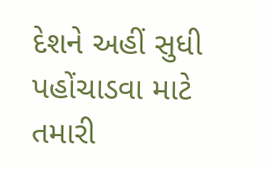દેશને અહીં સુધી પહોંચાડવા માટે તમારી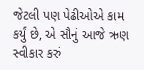જેટલી પણ પેઢીઓએ કામ કર્યું છે, એ સૌનું આજે ઋણ સ્વીકાર કરું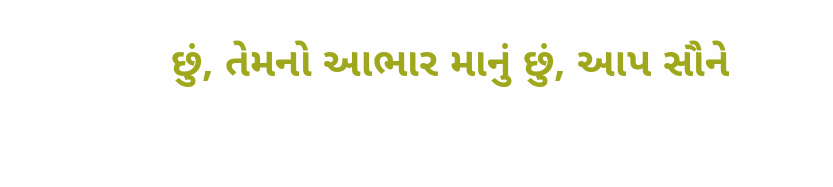છું, તેમનો આભાર માનું છું, આપ સૌને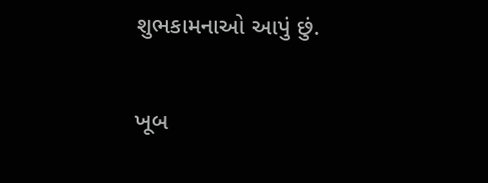શુભકામનાઓ આપું છું.

ખૂબ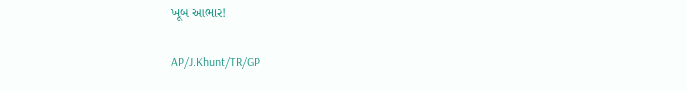ખૂબ આભાર!

AP/J.Khunt/TR/GP